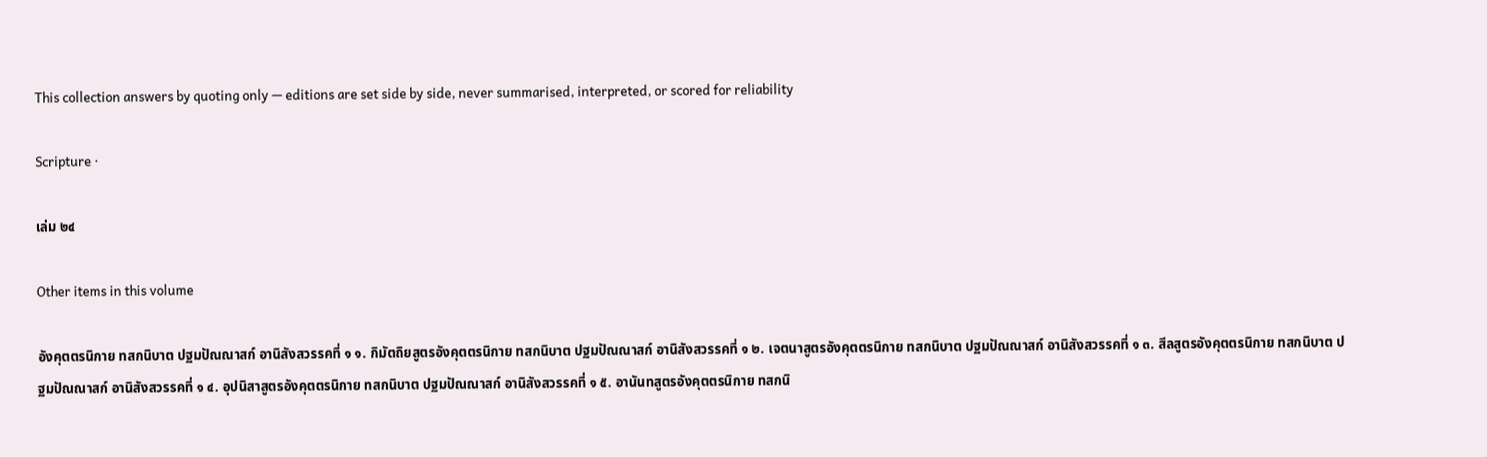This collection answers by quoting only — editions are set side by side, never summarised, interpreted, or scored for reliability

Scripture ·

เล่ม ๒๔

Other items in this volume

อังคุตตรนิกาย ทสกนิบาต ปฐมปัณณาสก์ อานิสังสวรรคที่ ๑ ๑. กิมัตถิยสูตรอังคุตตรนิกาย ทสกนิบาต ปฐมปัณณาสก์ อานิสังสวรรคที่ ๑ ๒. เจตนาสูตรอังคุตตรนิกาย ทสกนิบาต ปฐมปัณณาสก์ อานิสังสวรรคที่ ๑ ๓. สีลสูตรอังคุตตรนิกาย ทสกนิบาต ปฐมปัณณาสก์ อานิสังสวรรคที่ ๑ ๔. อุปนิสาสูตรอังคุตตรนิกาย ทสกนิบาต ปฐมปัณณาสก์ อานิสังสวรรคที่ ๑ ๕. อานันทสูตรอังคุตตรนิกาย ทสกนิ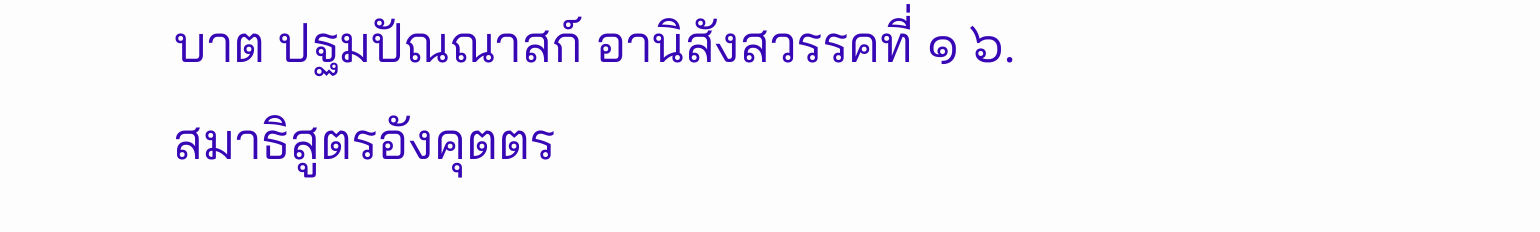บาต ปฐมปัณณาสก์ อานิสังสวรรคที่ ๑ ๖. สมาธิสูตรอังคุตตร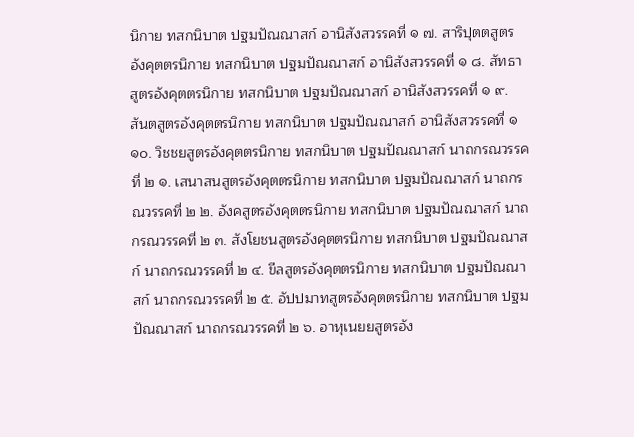นิกาย ทสกนิบาต ปฐมปัณณาสก์ อานิสังสวรรคที่ ๑ ๗. สาริปุตตสูตรอังคุตตรนิกาย ทสกนิบาต ปฐมปัณณาสก์ อานิสังสวรรคที่ ๑ ๘. สัทธาสูตรอังคุตตรนิกาย ทสกนิบาต ปฐมปัณณาสก์ อานิสังสวรรคที่ ๑ ๙. สันตสูตรอังคุตตรนิกาย ทสกนิบาต ปฐมปัณณาสก์ อานิสังสวรรคที่ ๑ ๑๐. วิชชยสูตรอังคุตตรนิกาย ทสกนิบาต ปฐมปัณณาสก์ นาถกรณวรรคที่ ๒ ๑. เสนาสนสูตรอังคุตตรนิกาย ทสกนิบาต ปฐมปัณณาสก์ นาถกรณวรรคที่ ๒ ๒. อังคสูตรอังคุตตรนิกาย ทสกนิบาต ปฐมปัณณาสก์ นาถกรณวรรคที่ ๒ ๓. สังโยชนสูตรอังคุตตรนิกาย ทสกนิบาต ปฐมปัณณาสก์ นาถกรณวรรคที่ ๒ ๔. ขีลสูตรอังคุตตรนิกาย ทสกนิบาต ปฐมปัณณาสก์ นาถกรณวรรคที่ ๒ ๕. อัปปมาทสูตรอังคุตตรนิกาย ทสกนิบาต ปฐมปัณณาสก์ นาถกรณวรรคที่ ๒ ๖. อาหุเนยยสูตรอัง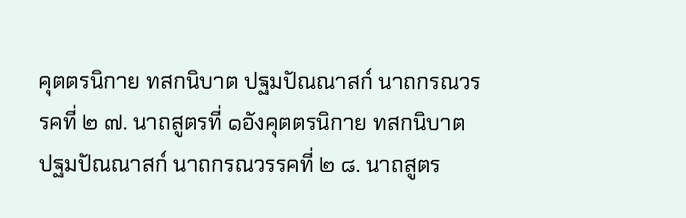คุตตรนิกาย ทสกนิบาต ปฐมปัณณาสก์ นาถกรณวรรคที่ ๒ ๗. นาถสูตรที่ ๑อังคุตตรนิกาย ทสกนิบาต ปฐมปัณณาสก์ นาถกรณวรรคที่ ๒ ๘. นาถสูตร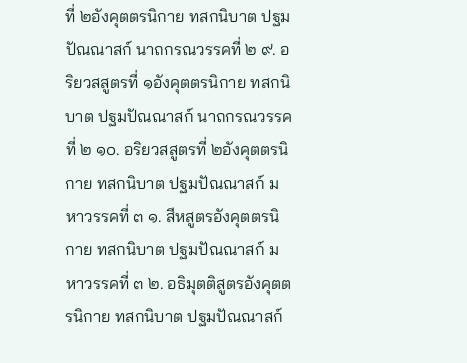ที่ ๒อังคุตตรนิกาย ทสกนิบาต ปฐมปัณณาสก์ นาถกรณวรรคที่ ๒ ๙. อริยวสสูตรที่ ๑อังคุตตรนิกาย ทสกนิบาต ปฐมปัณณาสก์ นาถกรณวรรคที่ ๒ ๑๐. อริยวสสูตรที่ ๒อังคุตตรนิกาย ทสกนิบาต ปฐมปัณณาสก์ มหาวรรคที่ ๓ ๑. สีหสูตรอังคุตตรนิกาย ทสกนิบาต ปฐมปัณณาสก์ มหาวรรคที่ ๓ ๒. อธิมุตติสูตรอังคุตตรนิกาย ทสกนิบาต ปฐมปัณณาสก์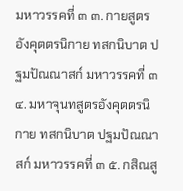มหาวรรคที่ ๓ ๓. กายสูตรอังคุตตรนิกาย ทสกนิบาต ปฐมปัณณาสก์ มหาวรรคที่ ๓ ๔. มหาจุนทสูตรอังคุตตรนิกาย ทสกนิบาต ปฐมปัณณาสก์ มหาวรรคที่ ๓ ๕. กสิณสู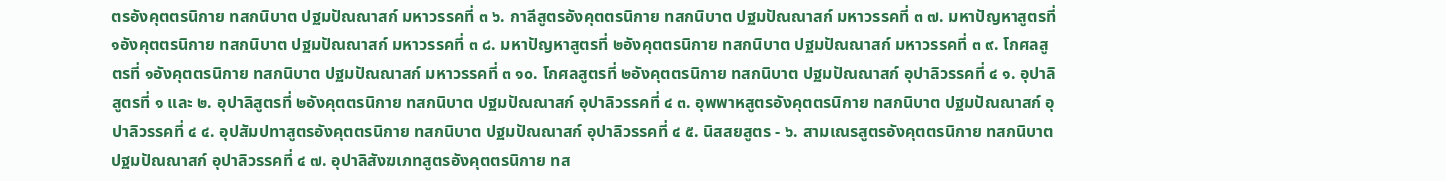ตรอังคุตตรนิกาย ทสกนิบาต ปฐมปัณณาสก์ มหาวรรคที่ ๓ ๖. กาลีสูตรอังคุตตรนิกาย ทสกนิบาต ปฐมปัณณาสก์ มหาวรรคที่ ๓ ๗. มหาปัญหาสูตรที่ ๑อังคุตตรนิกาย ทสกนิบาต ปฐมปัณณาสก์ มหาวรรคที่ ๓ ๘. มหาปัญหาสูตรที่ ๒อังคุตตรนิกาย ทสกนิบาต ปฐมปัณณาสก์ มหาวรรคที่ ๓ ๙. โกศลสูตรที่ ๑อังคุตตรนิกาย ทสกนิบาต ปฐมปัณณาสก์ มหาวรรคที่ ๓ ๑๐. โกศลสูตรที่ ๒อังคุตตรนิกาย ทสกนิบาต ปฐมปัณณาสก์ อุปาลิวรรคที่ ๔ ๑. อุปาลิสูตรที่ ๑ และ ๒. อุปาลิสูตรที่ ๒อังคุตตรนิกาย ทสกนิบาต ปฐมปัณณาสก์ อุปาลิวรรคที่ ๔ ๓. อุพพาหสูตรอังคุตตรนิกาย ทสกนิบาต ปฐมปัณณาสก์ อุปาลิวรรคที่ ๔ ๔. อุปสัมปทาสูตรอังคุตตรนิกาย ทสกนิบาต ปฐมปัณณาสก์ อุปาลิวรรคที่ ๔ ๕. นิสสยสูตร - ๖. สามเณรสูตรอังคุตตรนิกาย ทสกนิบาต ปฐมปัณณาสก์ อุปาลิวรรคที่ ๔ ๗. อุปาลิสังฆเภทสูตรอังคุตตรนิกาย ทส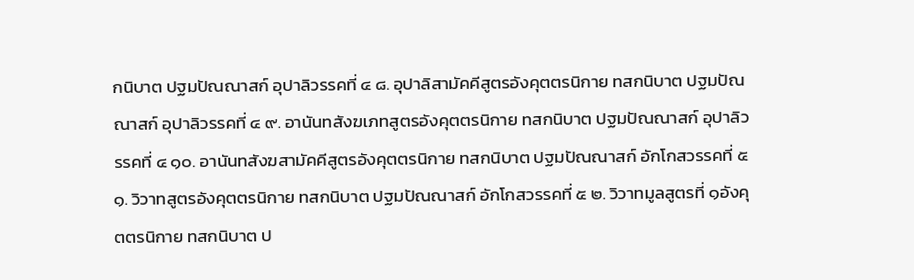กนิบาต ปฐมปัณณาสก์ อุปาลิวรรคที่ ๔ ๘. อุปาลิสามัคคีสูตรอังคุตตรนิกาย ทสกนิบาต ปฐมปัณณาสก์ อุปาลิวรรคที่ ๔ ๙. อานันทสังฆเภทสูตรอังคุตตรนิกาย ทสกนิบาต ปฐมปัณณาสก์ อุปาลิวรรคที่ ๔ ๑๐. อานันทสังฆสามัคคีสูตรอังคุตตรนิกาย ทสกนิบาต ปฐมปัณณาสก์ อักโกสวรรคที่ ๕ ๑. วิวาทสูตรอังคุตตรนิกาย ทสกนิบาต ปฐมปัณณาสก์ อักโกสวรรคที่ ๕ ๒. วิวาทมูลสูตรที่ ๑อังคุตตรนิกาย ทสกนิบาต ป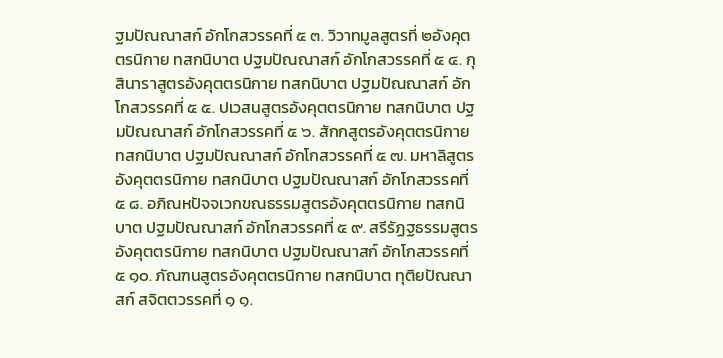ฐมปัณณาสก์ อักโกสวรรคที่ ๕ ๓. วิวาทมูลสูตรที่ ๒อังคุตตรนิกาย ทสกนิบาต ปฐมปัณณาสก์ อักโกสวรรคที่ ๕ ๔. กุสินาราสูตรอังคุตตรนิกาย ทสกนิบาต ปฐมปัณณาสก์ อักโกสวรรคที่ ๕ ๕. ปเวสนสูตรอังคุตตรนิกาย ทสกนิบาต ปฐมปัณณาสก์ อักโกสวรรคที่ ๕ ๖. สักกสูตรอังคุตตรนิกาย ทสกนิบาต ปฐมปัณณาสก์ อักโกสวรรคที่ ๕ ๗. มหาลิสูตรอังคุตตรนิกาย ทสกนิบาต ปฐมปัณณาสก์ อักโกสวรรคที่ ๕ ๘. อภิณหปัจจเวกขณธรรมสูตรอังคุตตรนิกาย ทสกนิบาต ปฐมปัณณาสก์ อักโกสวรรคที่ ๕ ๙. สรีรัฏฐธรรมสูตรอังคุตตรนิกาย ทสกนิบาต ปฐมปัณณาสก์ อักโกสวรรคที่ ๕ ๑๐. ภัณฑนสูตรอังคุตตรนิกาย ทสกนิบาต ทุติยปัณณาสก์ สจิตตวรรคที่ ๑ ๑.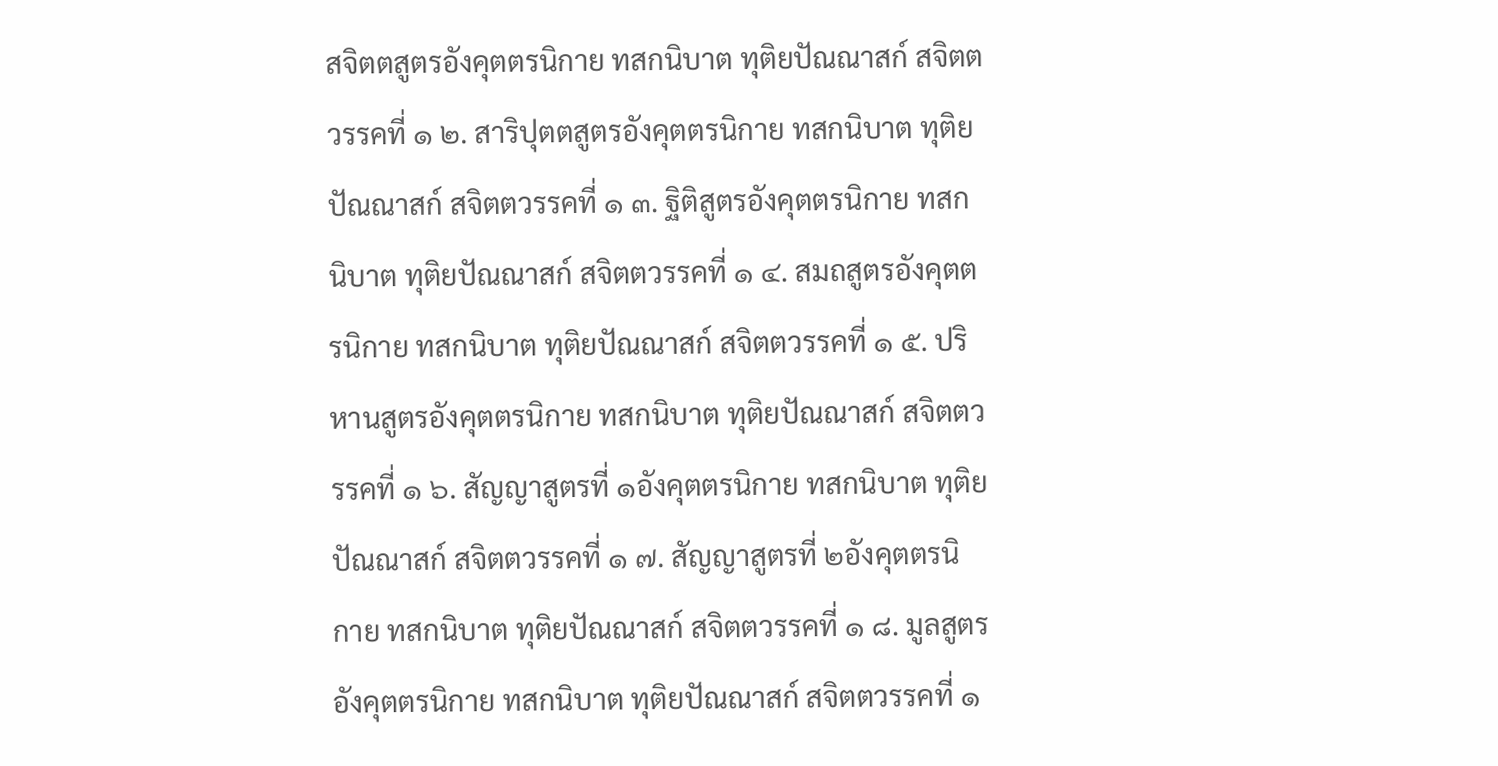สจิตตสูตรอังคุตตรนิกาย ทสกนิบาต ทุติยปัณณาสก์ สจิตตวรรคที่ ๑ ๒. สาริปุตตสูตรอังคุตตรนิกาย ทสกนิบาต ทุติยปัณณาสก์ สจิตตวรรคที่ ๑ ๓. ฐิติสูตรอังคุตตรนิกาย ทสกนิบาต ทุติยปัณณาสก์ สจิตตวรรคที่ ๑ ๔. สมถสูตรอังคุตตรนิกาย ทสกนิบาต ทุติยปัณณาสก์ สจิตตวรรคที่ ๑ ๕. ปริหานสูตรอังคุตตรนิกาย ทสกนิบาต ทุติยปัณณาสก์ สจิตตวรรคที่ ๑ ๖. สัญญาสูตรที่ ๑อังคุตตรนิกาย ทสกนิบาต ทุติยปัณณาสก์ สจิตตวรรคที่ ๑ ๗. สัญญาสูตรที่ ๒อังคุตตรนิกาย ทสกนิบาต ทุติยปัณณาสก์ สจิตตวรรคที่ ๑ ๘. มูลสูตรอังคุตตรนิกาย ทสกนิบาต ทุติยปัณณาสก์ สจิตตวรรคที่ ๑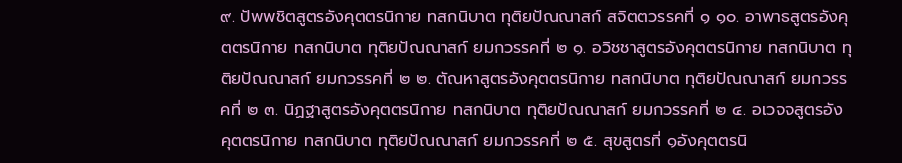๙. ปัพพชิตสูตรอังคุตตรนิกาย ทสกนิบาต ทุติยปัณณาสก์ สจิตตวรรคที่ ๑ ๑๐. อาพาธสูตรอังคุตตรนิกาย ทสกนิบาต ทุติยปัณณาสก์ ยมกวรรคที่ ๒ ๑. อวิชชาสูตรอังคุตตรนิกาย ทสกนิบาต ทุติยปัณณาสก์ ยมกวรรคที่ ๒ ๒. ตัณหาสูตรอังคุตตรนิกาย ทสกนิบาต ทุติยปัณณาสก์ ยมกวรรคที่ ๒ ๓. นิฏฐาสูตรอังคุตตรนิกาย ทสกนิบาต ทุติยปัณณาสก์ ยมกวรรคที่ ๒ ๔. อเวจจสูตรอังคุตตรนิกาย ทสกนิบาต ทุติยปัณณาสก์ ยมกวรรคที่ ๒ ๕. สุขสูตรที่ ๑อังคุตตรนิ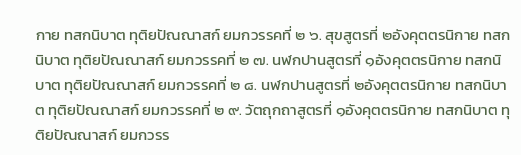กาย ทสกนิบาต ทุติยปัณณาสก์ ยมกวรรคที่ ๒ ๖. สุขสูตรที่ ๒อังคุตตรนิกาย ทสกนิบาต ทุติยปัณณาสก์ ยมกวรรคที่ ๒ ๗. นฬกปานสูตรที่ ๑อังคุตตรนิกาย ทสกนิบาต ทุติยปัณณาสก์ ยมกวรรคที่ ๒ ๘. นฬกปานสูตรที่ ๒อังคุตตรนิกาย ทสกนิบาต ทุติยปัณณาสก์ ยมกวรรคที่ ๒ ๙. วัตถุกถาสูตรที่ ๑อังคุตตรนิกาย ทสกนิบาต ทุติยปัณณาสก์ ยมกวรร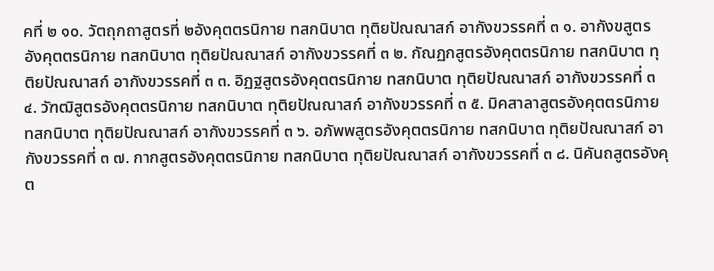คที่ ๒ ๑๐. วัตถุกถาสูตรที่ ๒อังคุตตรนิกาย ทสกนิบาต ทุติยปัณณาสก์ อากังขวรรคที่ ๓ ๑. อากังขสูตรอังคุตตรนิกาย ทสกนิบาต ทุติยปัณณาสก์ อากังขวรรคที่ ๓ ๒. กัณฏกสูตรอังคุตตรนิกาย ทสกนิบาต ทุติยปัณณาสก์ อากังขวรรคที่ ๓ ๓. อิฏฐสูตรอังคุตตรนิกาย ทสกนิบาต ทุติยปัณณาสก์ อากังขวรรคที่ ๓ ๔. วัฑฒิสูตรอังคุตตรนิกาย ทสกนิบาต ทุติยปัณณาสก์ อากังขวรรคที่ ๓ ๕. มิคสาลาสูตรอังคุตตรนิกาย ทสกนิบาต ทุติยปัณณาสก์ อากังขวรรคที่ ๓ ๖. อภัพพสูตรอังคุตตรนิกาย ทสกนิบาต ทุติยปัณณาสก์ อากังขวรรคที่ ๓ ๗. กากสูตรอังคุตตรนิกาย ทสกนิบาต ทุติยปัณณาสก์ อากังขวรรคที่ ๓ ๘. นิคันถสูตรอังคุต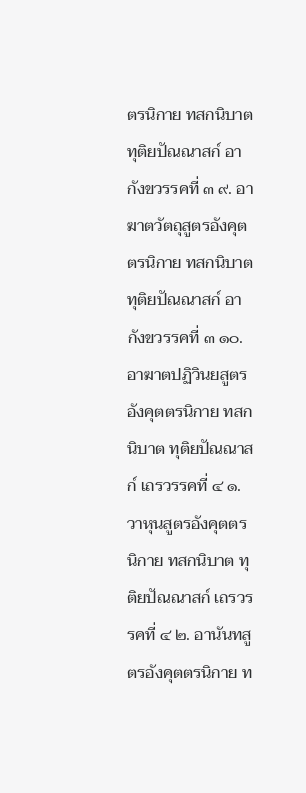ตรนิกาย ทสกนิบาต ทุติยปัณณาสก์ อากังขวรรคที่ ๓ ๙. อาฆาตวัตถุสูตรอังคุตตรนิกาย ทสกนิบาต ทุติยปัณณาสก์ อากังขวรรคที่ ๓ ๑๐. อาฆาตปฏิวินยสูตรอังคุตตรนิกาย ทสกนิบาต ทุติยปัณณาสก์ เถรวรรคที่ ๔ ๑. วาหุนสูตรอังคุตตรนิกาย ทสกนิบาต ทุติยปัณณาสก์ เถรวรรคที่ ๔ ๒. อานันทสูตรอังคุตตรนิกาย ท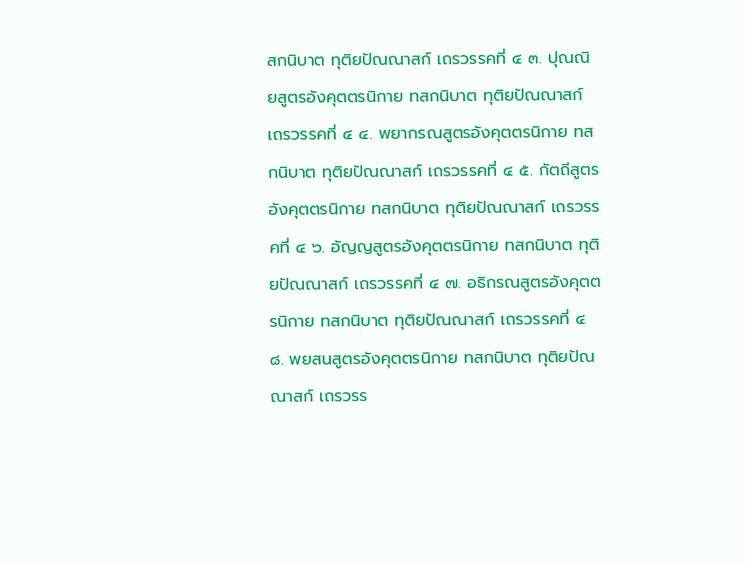สกนิบาต ทุติยปัณณาสก์ เถรวรรคที่ ๔ ๓. ปุณณิยสูตรอังคุตตรนิกาย ทสกนิบาต ทุติยปัณณาสก์ เถรวรรคที่ ๔ ๔. พยากรณสูตรอังคุตตรนิกาย ทสกนิบาต ทุติยปัณณาสก์ เถรวรรคที่ ๔ ๕. กัตถีสูตรอังคุตตรนิกาย ทสกนิบาต ทุติยปัณณาสก์ เถรวรรคที่ ๔ ๖. อัญญสูตรอังคุตตรนิกาย ทสกนิบาต ทุติยปัณณาสก์ เถรวรรคที่ ๔ ๗. อธิกรณสูตรอังคุตตรนิกาย ทสกนิบาต ทุติยปัณณาสก์ เถรวรรคที่ ๔ ๘. พยสนสูตรอังคุตตรนิกาย ทสกนิบาต ทุติยปัณณาสก์ เถรวรร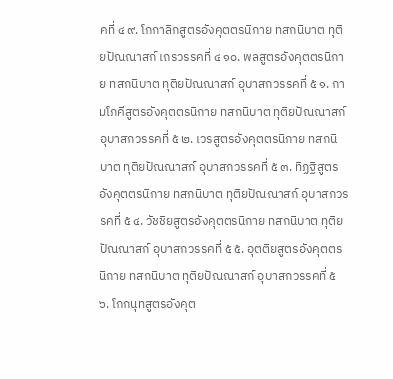คที่ ๔ ๙. โกกาลิกสูตรอังคุตตรนิกาย ทสกนิบาต ทุติยปัณณาสก์ เถรวรรคที่ ๔ ๑๐. พลสูตรอังคุตตรนิกาย ทสกนิบาต ทุติยปัณณาสก์ อุบาสกวรรคที่ ๕ ๑. กามโภคีสูตรอังคุตตรนิกาย ทสกนิบาต ทุติยปัณณาสก์ อุบาสกวรรคที่ ๕ ๒. เวรสูตรอังคุตตรนิกาย ทสกนิบาต ทุติยปัณณาสก์ อุบาสกวรรคที่ ๕ ๓. ทิฏฐิสูตรอังคุตตรนิกาย ทสกนิบาต ทุติยปัณณาสก์ อุบาสกวรรคที่ ๕ ๔. วัชชิยสูตรอังคุตตรนิกาย ทสกนิบาต ทุติยปัณณาสก์ อุบาสกวรรคที่ ๕ ๕. อุตติยสูตรอังคุตตรนิกาย ทสกนิบาต ทุติยปัณณาสก์ อุบาสกวรรคที่ ๕ ๖. โกกนุทสูตรอังคุต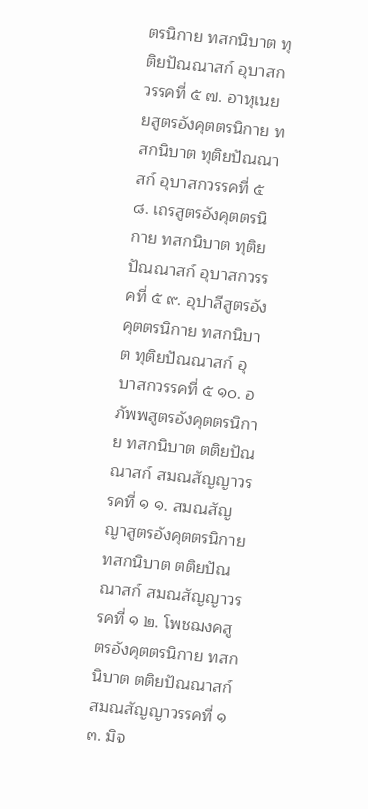ตรนิกาย ทสกนิบาต ทุติยปัณณาสก์ อุบาสกวรรคที่ ๕ ๗. อาหุเนยยสูตรอังคุตตรนิกาย ทสกนิบาต ทุติยปัณณาสก์ อุบาสกวรรคที่ ๕ ๘. เถรสูตรอังคุตตรนิกาย ทสกนิบาต ทุติยปัณณาสก์ อุบาสกวรรคที่ ๕ ๙. อุปาลีสูตรอังคุตตรนิกาย ทสกนิบาต ทุติยปัณณาสก์ อุบาสกวรรคที่ ๕ ๑๐. อภัพพสูตรอังคุตตรนิกาย ทสกนิบาต ตติยปัณณาสก์ สมณสัญญาวรรคที่ ๑ ๑. สมณสัญญาสูตรอังคุตตรนิกาย ทสกนิบาต ตติยปัณณาสก์ สมณสัญญาวรรคที่ ๑ ๒. โพชฌงคสูตรอังคุตตรนิกาย ทสกนิบาต ตติยปัณณาสก์ สมณสัญญาวรรคที่ ๑ ๓. มิจ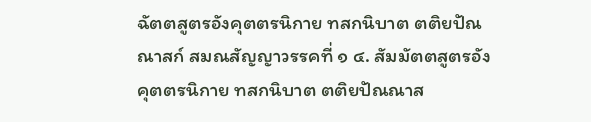ฉัตตสูตรอังคุตตรนิกาย ทสกนิบาต ตติยปัณณาสก์ สมณสัญญาวรรคที่ ๑ ๔. สัมมัตตสูตรอังคุตตรนิกาย ทสกนิบาต ตติยปัณณาส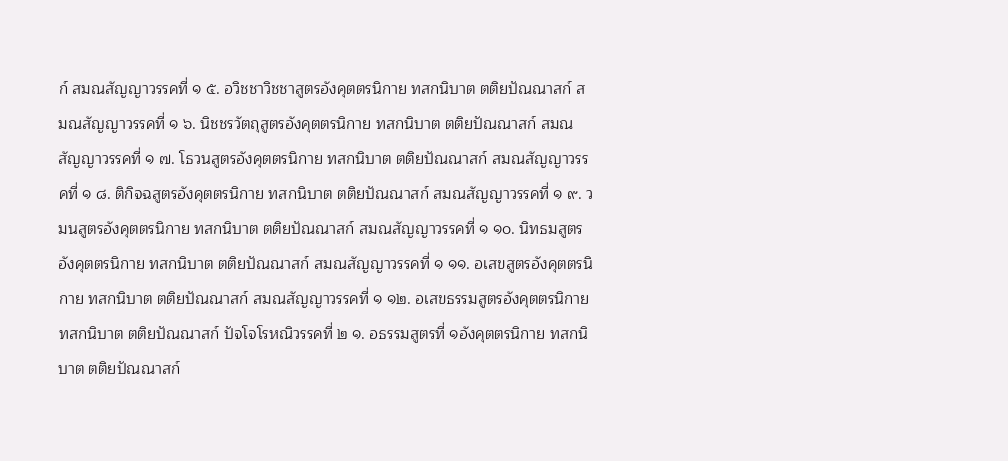ก์ สมณสัญญาวรรคที่ ๑ ๕. อวิชชาวิชชาสูตรอังคุตตรนิกาย ทสกนิบาต ตติยปัณณาสก์ สมณสัญญาวรรคที่ ๑ ๖. นิชชรวัตถุสูตรอังคุตตรนิกาย ทสกนิบาต ตติยปัณณาสก์ สมณสัญญาวรรคที่ ๑ ๗. โธวนสูตรอังคุตตรนิกาย ทสกนิบาต ตติยปัณณาสก์ สมณสัญญาวรรคที่ ๑ ๘. ติกิจฉสูตรอังคุตตรนิกาย ทสกนิบาต ตติยปัณณาสก์ สมณสัญญาวรรคที่ ๑ ๙. วมนสูตรอังคุตตรนิกาย ทสกนิบาต ตติยปัณณาสก์ สมณสัญญาวรรคที่ ๑ ๑๐. นิทธมสูตรอังคุตตรนิกาย ทสกนิบาต ตติยปัณณาสก์ สมณสัญญาวรรคที่ ๑ ๑๑. อเสขสูตรอังคุตตรนิกาย ทสกนิบาต ตติยปัณณาสก์ สมณสัญญาวรรคที่ ๑ ๑๒. อเสขธรรมสูตรอังคุตตรนิกาย ทสกนิบาต ตติยปัณณาสก์ ปัจโจโรหณิวรรคที่ ๒ ๑. อธรรมสูตรที่ ๑อังคุตตรนิกาย ทสกนิบาต ตติยปัณณาสก์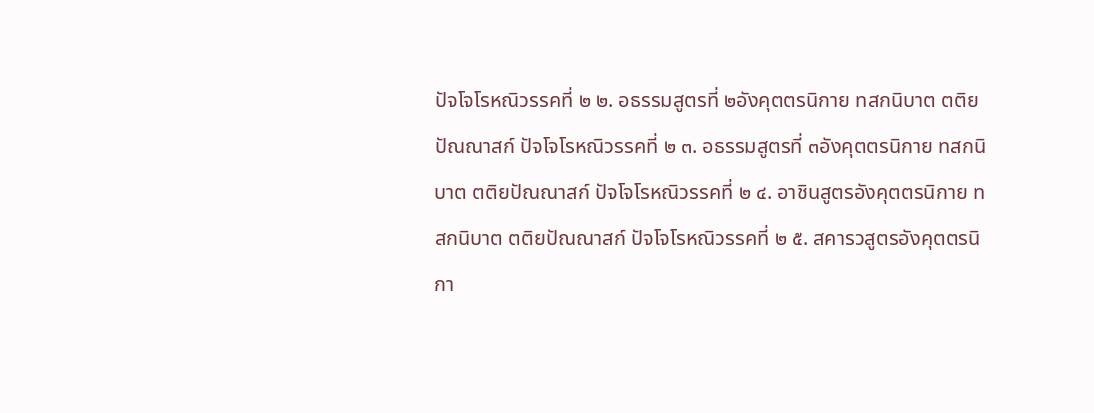ปัจโจโรหณิวรรคที่ ๒ ๒. อธรรมสูตรที่ ๒อังคุตตรนิกาย ทสกนิบาต ตติยปัณณาสก์ ปัจโจโรหณิวรรคที่ ๒ ๓. อธรรมสูตรที่ ๓อังคุตตรนิกาย ทสกนิบาต ตติยปัณณาสก์ ปัจโจโรหณิวรรคที่ ๒ ๔. อาชินสูตรอังคุตตรนิกาย ทสกนิบาต ตติยปัณณาสก์ ปัจโจโรหณิวรรคที่ ๒ ๕. สคารวสูตรอังคุตตรนิกา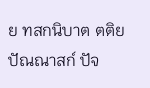ย ทสกนิบาต ตติยปัณณาสก์ ปัจ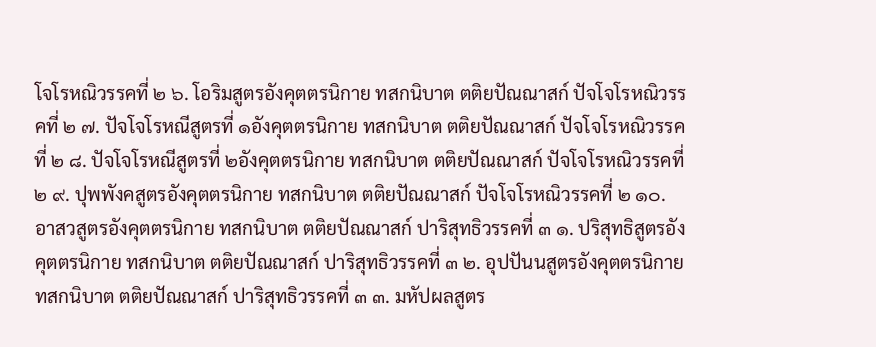โจโรหณิวรรคที่ ๒ ๖. โอริมสูตรอังคุตตรนิกาย ทสกนิบาต ตติยปัณณาสก์ ปัจโจโรหณิวรรคที่ ๒ ๗. ปัจโจโรหณีสูตรที่ ๑อังคุตตรนิกาย ทสกนิบาต ตติยปัณณาสก์ ปัจโจโรหณิวรรคที่ ๒ ๘. ปัจโจโรหณีสูตรที่ ๒อังคุตตรนิกาย ทสกนิบาต ตติยปัณณาสก์ ปัจโจโรหณิวรรคที่ ๒ ๙. ปุพพังคสูตรอังคุตตรนิกาย ทสกนิบาต ตติยปัณณาสก์ ปัจโจโรหณิวรรคที่ ๒ ๑๐. อาสวสูตรอังคุตตรนิกาย ทสกนิบาต ตติยปัณณาสก์ ปาริสุทธิวรรคที่ ๓ ๑. ปริสุทธิสูตรอังคุตตรนิกาย ทสกนิบาต ตติยปัณณาสก์ ปาริสุทธิวรรคที่ ๓ ๒. อุปปันนสูตรอังคุตตรนิกาย ทสกนิบาต ตติยปัณณาสก์ ปาริสุทธิวรรคที่ ๓ ๓. มหัปผลสูตร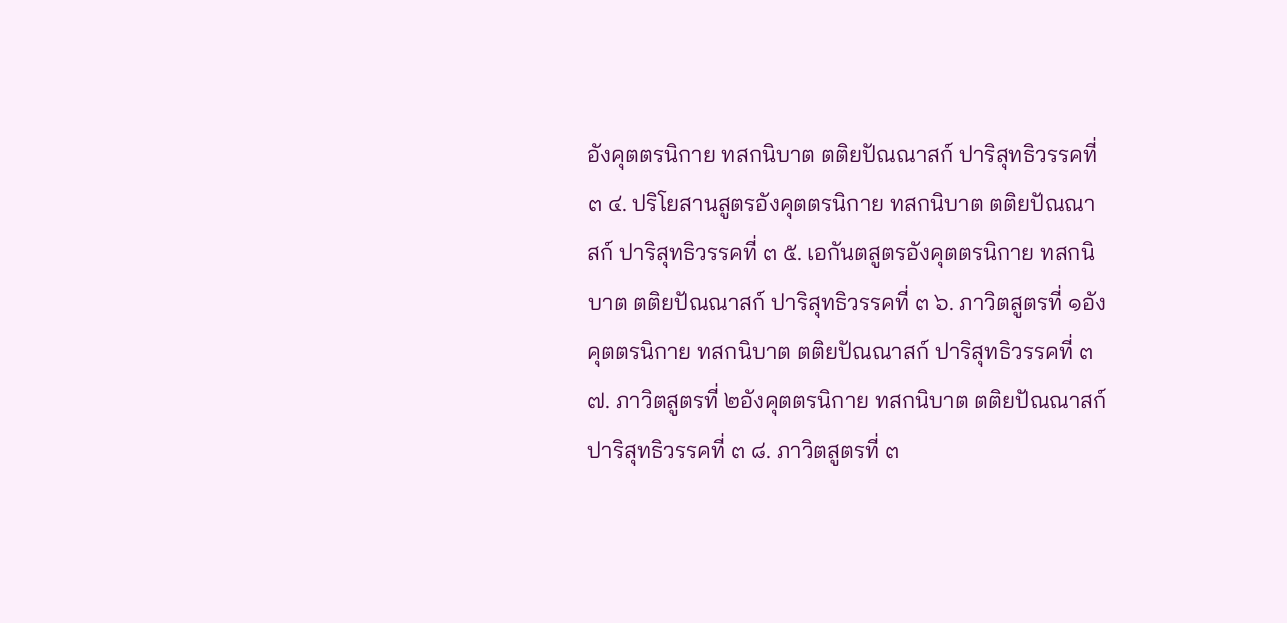อังคุตตรนิกาย ทสกนิบาต ตติยปัณณาสก์ ปาริสุทธิวรรคที่ ๓ ๔. ปริโยสานสูตรอังคุตตรนิกาย ทสกนิบาต ตติยปัณณาสก์ ปาริสุทธิวรรคที่ ๓ ๕. เอกันตสูตรอังคุตตรนิกาย ทสกนิบาต ตติยปัณณาสก์ ปาริสุทธิวรรคที่ ๓ ๖. ภาวิตสูตรที่ ๑อังคุตตรนิกาย ทสกนิบาต ตติยปัณณาสก์ ปาริสุทธิวรรคที่ ๓ ๗. ภาวิตสูตรที่ ๒อังคุตตรนิกาย ทสกนิบาต ตติยปัณณาสก์ ปาริสุทธิวรรคที่ ๓ ๘. ภาวิตสูตรที่ ๓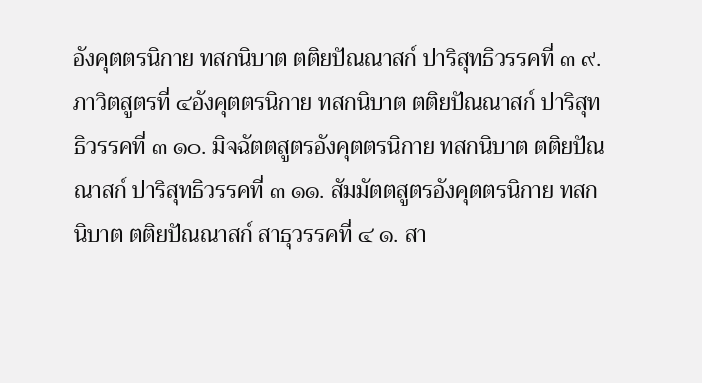อังคุตตรนิกาย ทสกนิบาต ตติยปัณณาสก์ ปาริสุทธิวรรคที่ ๓ ๙. ภาวิตสูตรที่ ๔อังคุตตรนิกาย ทสกนิบาต ตติยปัณณาสก์ ปาริสุทธิวรรคที่ ๓ ๑๐. มิจฉัตตสูตรอังคุตตรนิกาย ทสกนิบาต ตติยปัณณาสก์ ปาริสุทธิวรรคที่ ๓ ๑๑. สัมมัตตสูตรอังคุตตรนิกาย ทสกนิบาต ตติยปัณณาสก์ สาธุวรรคที่ ๔ ๑. สา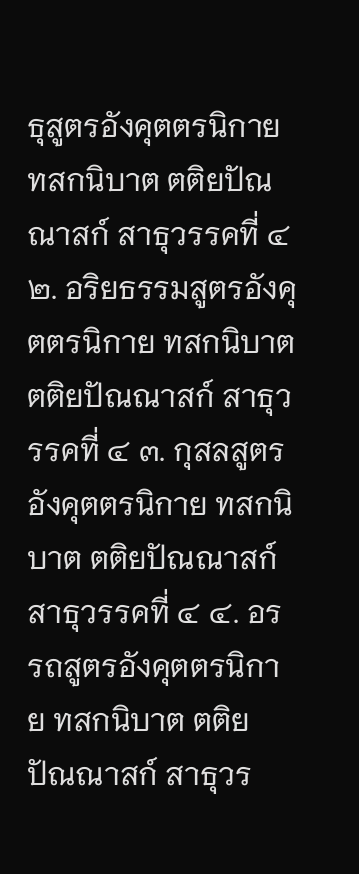ธุสูตรอังคุตตรนิกาย ทสกนิบาต ตติยปัณณาสก์ สาธุวรรคที่ ๔ ๒. อริยธรรมสูตรอังคุตตรนิกาย ทสกนิบาต ตติยปัณณาสก์ สาธุวรรคที่ ๔ ๓. กุสลสูตรอังคุตตรนิกาย ทสกนิบาต ตติยปัณณาสก์ สาธุวรรคที่ ๔ ๔. อรรถสูตรอังคุตตรนิกาย ทสกนิบาต ตติยปัณณาสก์ สาธุวร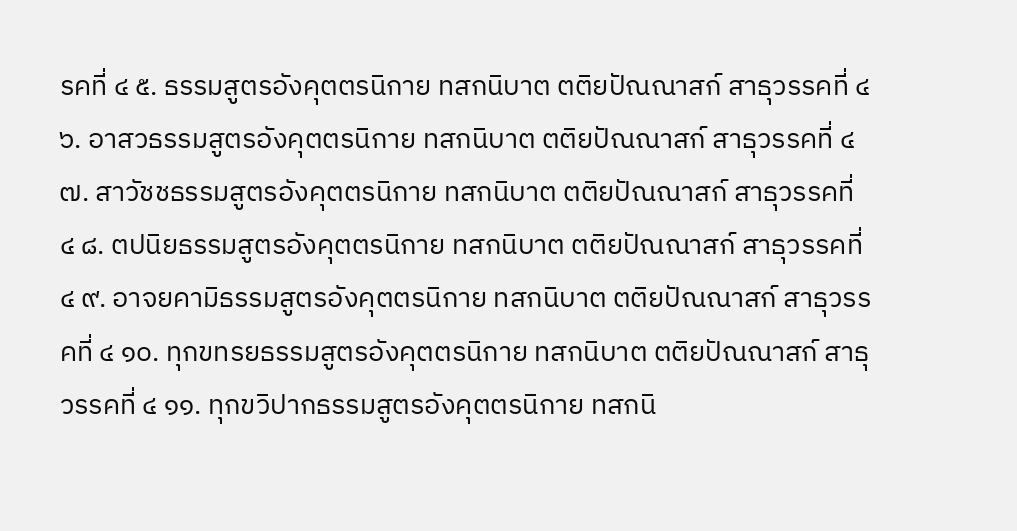รคที่ ๔ ๕. ธรรมสูตรอังคุตตรนิกาย ทสกนิบาต ตติยปัณณาสก์ สาธุวรรคที่ ๔ ๖. อาสวธรรมสูตรอังคุตตรนิกาย ทสกนิบาต ตติยปัณณาสก์ สาธุวรรคที่ ๔ ๗. สาวัชชธรรมสูตรอังคุตตรนิกาย ทสกนิบาต ตติยปัณณาสก์ สาธุวรรคที่ ๔ ๘. ตปนิยธรรมสูตรอังคุตตรนิกาย ทสกนิบาต ตติยปัณณาสก์ สาธุวรรคที่ ๔ ๙. อาจยคามิธรรมสูตรอังคุตตรนิกาย ทสกนิบาต ตติยปัณณาสก์ สาธุวรรคที่ ๔ ๑๐. ทุกขทรยธรรมสูตรอังคุตตรนิกาย ทสกนิบาต ตติยปัณณาสก์ สาธุวรรคที่ ๔ ๑๑. ทุกขวิปากธรรมสูตรอังคุตตรนิกาย ทสกนิ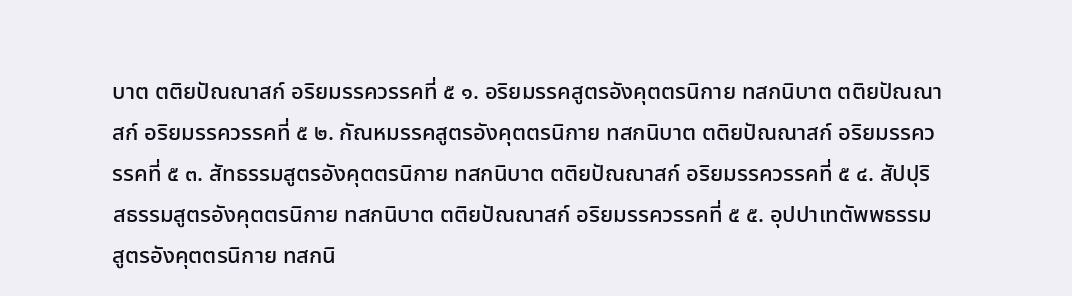บาต ตติยปัณณาสก์ อริยมรรควรรคที่ ๕ ๑. อริยมรรคสูตรอังคุตตรนิกาย ทสกนิบาต ตติยปัณณาสก์ อริยมรรควรรคที่ ๕ ๒. กัณหมรรคสูตรอังคุตตรนิกาย ทสกนิบาต ตติยปัณณาสก์ อริยมรรควรรคที่ ๕ ๓. สัทธรรมสูตรอังคุตตรนิกาย ทสกนิบาต ตติยปัณณาสก์ อริยมรรควรรคที่ ๕ ๔. สัปปุริสธรรมสูตรอังคุตตรนิกาย ทสกนิบาต ตติยปัณณาสก์ อริยมรรควรรคที่ ๕ ๕. อุปปาเทตัพพธรรมสูตรอังคุตตรนิกาย ทสกนิ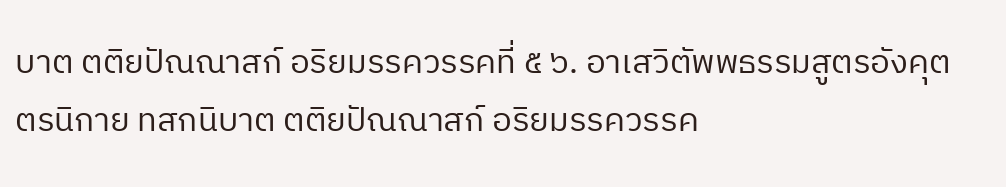บาต ตติยปัณณาสก์ อริยมรรควรรคที่ ๕ ๖. อาเสวิตัพพธรรมสูตรอังคุตตรนิกาย ทสกนิบาต ตติยปัณณาสก์ อริยมรรควรรค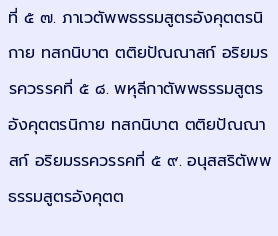ที่ ๕ ๗. ภาเวตัพพธรรมสูตรอังคุตตรนิกาย ทสกนิบาต ตติยปัณณาสก์ อริยมรรควรรคที่ ๕ ๘. พหุลีกาตัพพธรรมสูตรอังคุตตรนิกาย ทสกนิบาต ตติยปัณณาสก์ อริยมรรควรรคที่ ๕ ๙. อนุสสริตัพพธรรมสูตรอังคุตต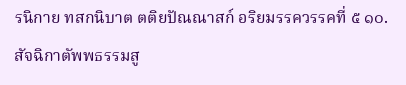รนิกาย ทสกนิบาต ตติยปัณณาสก์ อริยมรรควรรคที่ ๕ ๑๐. สัจฉิกาตัพพธรรมสู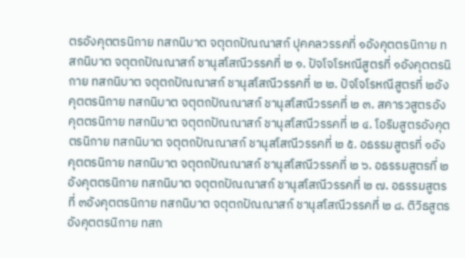ตรอังคุตตรนิกาย ทสกนิบาต จตุตถปัณณาสก์ ปุคคลวรรคที่ ๑อังคุตตรนิกาย ทสกนิบาต จตุตถปัณณาสก์ ชานุสโสณีวรรคที่ ๒ ๑. ปัจโจโรหณีสูตรที่ ๑อังคุตตรนิกาย ทสกนิบาต จตุตถปัณณาสก์ ชานุสโสณีวรรคที่ ๒ ๒. ปัจโจโรหณีสูตรที่ ๒อังคุตตรนิกาย ทสกนิบาต จตุตถปัณณาสก์ ชานุสโสณีวรรคที่ ๒ ๓. สคารวสูตรอังคุตตรนิกาย ทสกนิบาต จตุตถปัณณาสก์ ชานุสโสณีวรรคที่ ๒ ๔. โอริมสูตรอังคุตตรนิกาย ทสกนิบาต จตุตถปัณณาสก์ ชานุสโสณีวรรคที่ ๒ ๕. อธรรมสูตรที่ ๑อังคุตตรนิกาย ทสกนิบาต จตุตถปัณณาสก์ ชานุสโสณีวรรคที่ ๒ ๖. อธรรมสูตรที่ ๒อังคุตตรนิกาย ทสกนิบาต จตุตถปัณณาสก์ ชานุสโสณีวรรคที่ ๒ ๗. อธรรมสูตรที่ ๓อังคุตตรนิกาย ทสกนิบาต จตุตถปัณณาสก์ ชานุสโสณีวรรคที่ ๒ ๘. ติวิธสูตรอังคุตตรนิกาย ทสก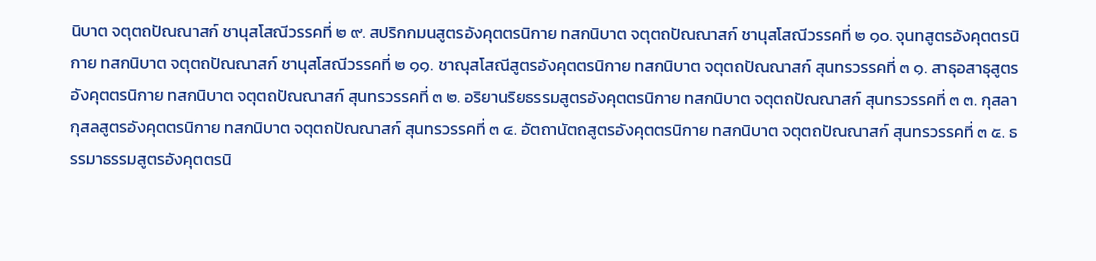นิบาต จตุตถปัณณาสก์ ชานุสโสณีวรรคที่ ๒ ๙. สปริกกมนสูตรอังคุตตรนิกาย ทสกนิบาต จตุตถปัณณาสก์ ชานุสโสณีวรรคที่ ๒ ๑๐. จุนทสูตรอังคุตตรนิกาย ทสกนิบาต จตุตถปัณณาสก์ ชานุสโสณีวรรคที่ ๒ ๑๑. ชาณุสโสณีสูตรอังคุตตรนิกาย ทสกนิบาต จตุตถปัณณาสก์ สุนทรวรรคที่ ๓ ๑. สาธุอสาธุสูตรอังคุตตรนิกาย ทสกนิบาต จตุตถปัณณาสก์ สุนทรวรรคที่ ๓ ๒. อริยานริยธรรมสูตรอังคุตตรนิกาย ทสกนิบาต จตุตถปัณณาสก์ สุนทรวรรคที่ ๓ ๓. กุสลากุสลสูตรอังคุตตรนิกาย ทสกนิบาต จตุตถปัณณาสก์ สุนทรวรรคที่ ๓ ๔. อัตถานัตถสูตรอังคุตตรนิกาย ทสกนิบาต จตุตถปัณณาสก์ สุนทรวรรคที่ ๓ ๕. ธรรมาธรรมสูตรอังคุตตรนิ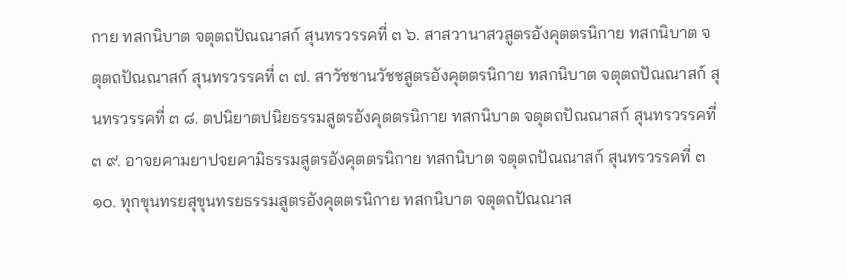กาย ทสกนิบาต จตุตถปัณณาสก์ สุนทรวรรคที่ ๓ ๖. สาสวานาสวสูตรอังคุตตรนิกาย ทสกนิบาต จตุตถปัณณาสก์ สุนทรวรรคที่ ๓ ๗. สาวัชชานวัชชสูตรอังคุตตรนิกาย ทสกนิบาต จตุตถปัณณาสก์ สุนทรวรรคที่ ๓ ๘. ตปนิยาตปนิยธรรมสูตรอังคุตตรนิกาย ทสกนิบาต จตุตถปัณณาสก์ สุนทรวรรคที่ ๓ ๙. อาจยคามยาปจยคามิธรรมสูตรอังคุตตรนิกาย ทสกนิบาต จตุตถปัณณาสก์ สุนทรวรรคที่ ๓ ๑๐. ทุกขุนทรยสุขุนทรยธรรมสูตรอังคุตตรนิกาย ทสกนิบาต จตุตถปัณณาส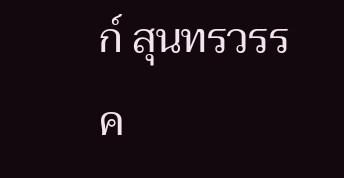ก์ สุนทรวรรค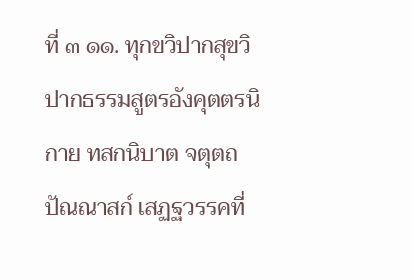ที่ ๓ ๑๑. ทุกขวิปากสุขวิปากธรรมสูตรอังคุตตรนิกาย ทสกนิบาต จตุตถปัณณาสก์ เสฏฐวรรคที่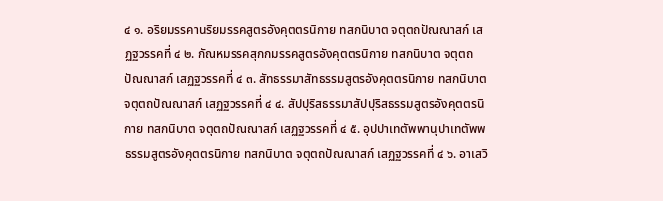๔ ๑. อริยมรรคานริยมรรคสูตรอังคุตตรนิกาย ทสกนิบาต จตุตถปัณณาสก์ เสฏฐวรรคที่ ๔ ๒. กัณหมรรคสุกกมรรคสูตรอังคุตตรนิกาย ทสกนิบาต จตุตถปัณณาสก์ เสฏฐวรรคที่ ๔ ๓. สัทธรรมาสัทธรรมสูตรอังคุตตรนิกาย ทสกนิบาต จตุตถปัณณาสก์ เสฏฐวรรคที่ ๔ ๔. สัปปุริสธรรมาสัปปุริสธรรมสูตรอังคุตตรนิกาย ทสกนิบาต จตุตถปัณณาสก์ เสฏฐวรรคที่ ๔ ๕. อุปปาเทตัพพานุปาเทตัพพธรรมสูตรอังคุตตรนิกาย ทสกนิบาต จตุตถปัณณาสก์ เสฏฐวรรคที่ ๔ ๖. อาเสวิ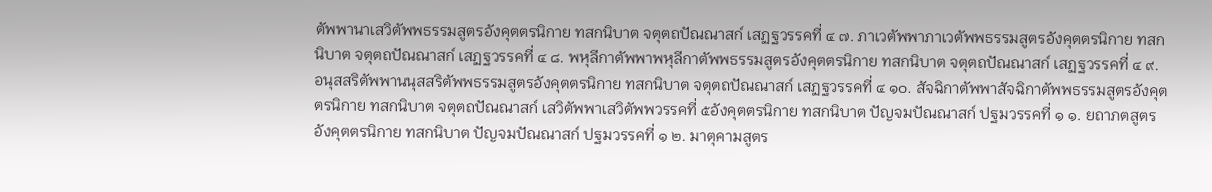ตัพพานาเสวิตัพพธรรมสูตรอังคุตตรนิกาย ทสกนิบาต จตุตถปัณณาสก์ เสฏฐวรรคที่ ๔ ๗. ภาเวตัพพาภาเวตัพพธรรมสูตรอังคุตตรนิกาย ทสกนิบาต จตุตถปัณณาสก์ เสฏฐวรรคที่ ๔ ๘. พหุลีกาตัพพาพหุลีกาตัพพธรรมสูตรอังคุตตรนิกาย ทสกนิบาต จตุตถปัณณาสก์ เสฏฐวรรคที่ ๔ ๙. อนุสสริตัพพานนุสสริตัพพธรรมสูตรอังคุตตรนิกาย ทสกนิบาต จตุตถปัณณาสก์ เสฏฐวรรคที่ ๔ ๑๐. สัจฉิกาตัพพาสัจฉิกาตัพพธรรมสูตรอังคุตตรนิกาย ทสกนิบาต จตุตถปัณณาสก์ เสวิตัพพาเสวิตัพพวรรคที่ ๕อังคุตตรนิกาย ทสกนิบาต ปัญจมปัณณาสก์ ปฐมวรรคที่ ๑ ๑. ยถาภตสูตรอังคุตตรนิกาย ทสกนิบาต ปัญจมปัณณาสก์ ปฐมวรรคที่ ๑ ๒. มาตุคามสูตร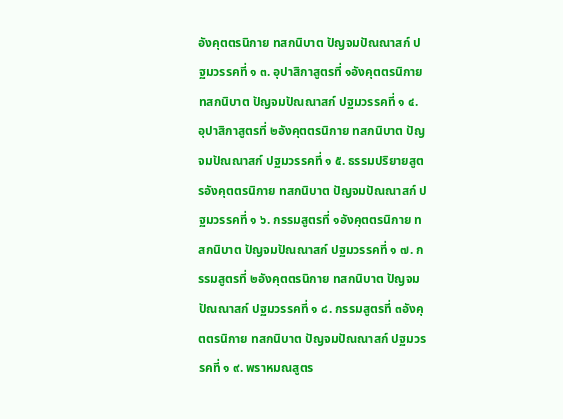อังคุตตรนิกาย ทสกนิบาต ปัญจมปัณณาสก์ ปฐมวรรคที่ ๑ ๓. อุปาสิกาสูตรที่ ๑อังคุตตรนิกาย ทสกนิบาต ปัญจมปัณณาสก์ ปฐมวรรคที่ ๑ ๔. อุปาสิกาสูตรที่ ๒อังคุตตรนิกาย ทสกนิบาต ปัญจมปัณณาสก์ ปฐมวรรคที่ ๑ ๕. ธรรมปริยายสูตรอังคุตตรนิกาย ทสกนิบาต ปัญจมปัณณาสก์ ปฐมวรรคที่ ๑ ๖. กรรมสูตรที่ ๑อังคุตตรนิกาย ทสกนิบาต ปัญจมปัณณาสก์ ปฐมวรรคที่ ๑ ๗. กรรมสูตรที่ ๒อังคุตตรนิกาย ทสกนิบาต ปัญจมปัณณาสก์ ปฐมวรรคที่ ๑ ๘. กรรมสูตรที่ ๓อังคุตตรนิกาย ทสกนิบาต ปัญจมปัณณาสก์ ปฐมวรรคที่ ๑ ๙. พราหมณสูตร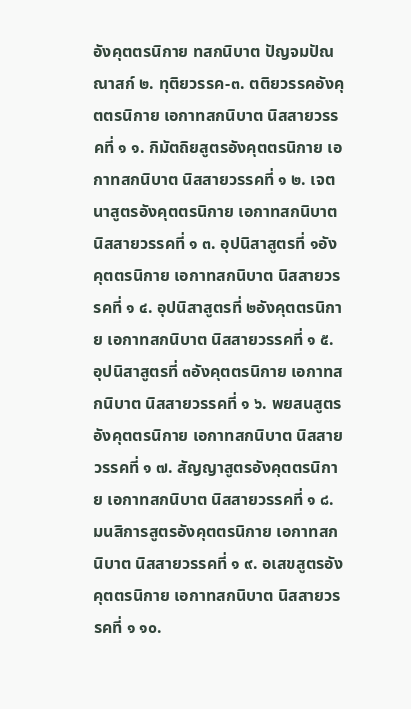อังคุตตรนิกาย ทสกนิบาต ปัญจมปัณณาสก์ ๒. ทุติยวรรค-๓. ตติยวรรคอังคุตตรนิกาย เอกาทสกนิบาต นิสสายวรรคที่ ๑ ๑. กิมัตถิยสูตรอังคุตตรนิกาย เอกาทสกนิบาต นิสสายวรรคที่ ๑ ๒. เจตนาสูตรอังคุตตรนิกาย เอกาทสกนิบาต นิสสายวรรคที่ ๑ ๓. อุปนิสาสูตรที่ ๑อังคุตตรนิกาย เอกาทสกนิบาต นิสสายวรรคที่ ๑ ๔. อุปนิสาสูตรที่ ๒อังคุตตรนิกาย เอกาทสกนิบาต นิสสายวรรคที่ ๑ ๕. อุปนิสาสูตรที่ ๓อังคุตตรนิกาย เอกาทสกนิบาต นิสสายวรรคที่ ๑ ๖. พยสนสูตรอังคุตตรนิกาย เอกาทสกนิบาต นิสสายวรรคที่ ๑ ๗. สัญญาสูตรอังคุตตรนิกาย เอกาทสกนิบาต นิสสายวรรคที่ ๑ ๘. มนสิการสูตรอังคุตตรนิกาย เอกาทสกนิบาต นิสสายวรรคที่ ๑ ๙. อเสขสูตรอังคุตตรนิกาย เอกาทสกนิบาต นิสสายวรรคที่ ๑ ๑๐.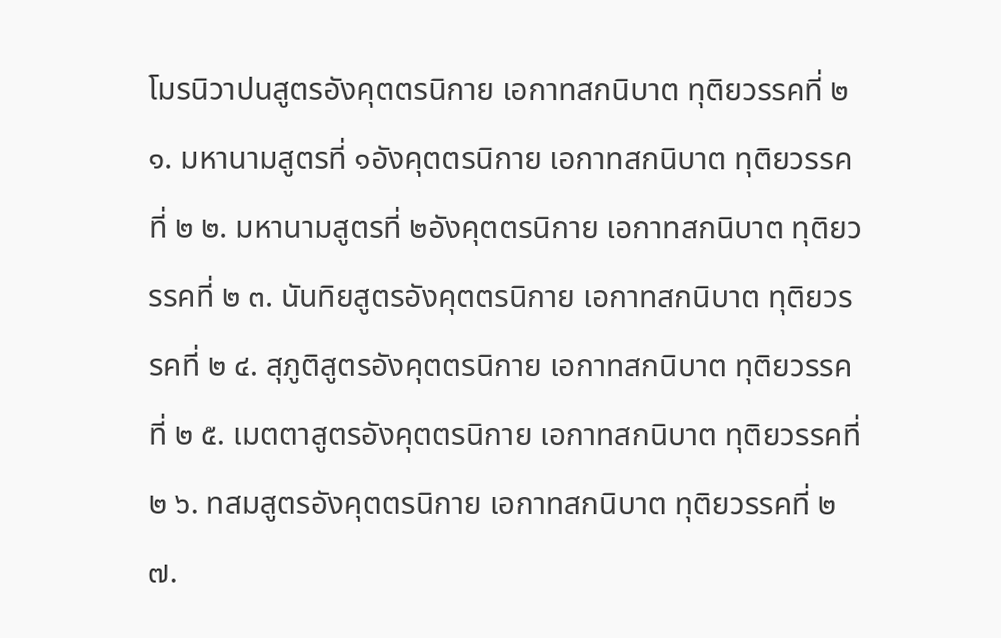โมรนิวาปนสูตรอังคุตตรนิกาย เอกาทสกนิบาต ทุติยวรรคที่ ๒ ๑. มหานามสูตรที่ ๑อังคุตตรนิกาย เอกาทสกนิบาต ทุติยวรรคที่ ๒ ๒. มหานามสูตรที่ ๒อังคุตตรนิกาย เอกาทสกนิบาต ทุติยวรรคที่ ๒ ๓. นันทิยสูตรอังคุตตรนิกาย เอกาทสกนิบาต ทุติยวรรคที่ ๒ ๔. สุภูติสูตรอังคุตตรนิกาย เอกาทสกนิบาต ทุติยวรรคที่ ๒ ๕. เมตตาสูตรอังคุตตรนิกาย เอกาทสกนิบาต ทุติยวรรคที่ ๒ ๖. ทสมสูตรอังคุตตรนิกาย เอกาทสกนิบาต ทุติยวรรคที่ ๒ ๗.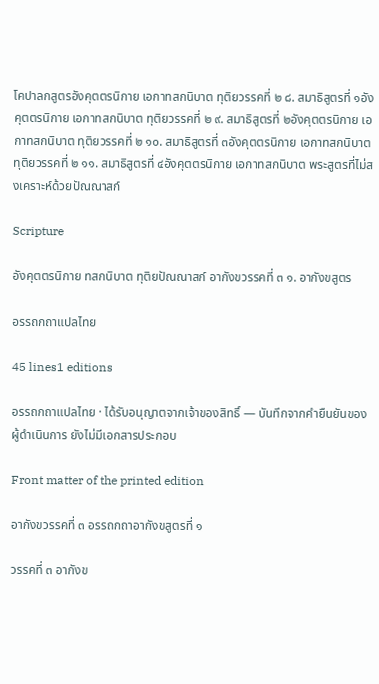โคปาลกสูตรอังคุตตรนิกาย เอกาทสกนิบาต ทุติยวรรคที่ ๒ ๘. สมาธิสูตรที่ ๑อังคุตตรนิกาย เอกาทสกนิบาต ทุติยวรรคที่ ๒ ๙. สมาธิสูตรที่ ๒อังคุตตรนิกาย เอกาทสกนิบาต ทุติยวรรคที่ ๒ ๑๐. สมาธิสูตรที่ ๓อังคุตตรนิกาย เอกาทสกนิบาต ทุติยวรรคที่ ๒ ๑๑. สมาธิสูตรที่ ๔อังคุตตรนิกาย เอกาทสกนิบาต พระสูตรที่ไม่สงเคราะห์ด้วยปัณณาสก์

Scripture

อังคุตตรนิกาย ทสกนิบาต ทุติยปัณณาสก์ อากังขวรรคที่ ๓ ๑. อากังขสูตร

อรรถกถาแปลไทย

45 lines1 editions

อรรถกถาแปลไทย · ได้รับอนุญาตจากเจ้าของสิทธิ์ — บันทึกจากคำยืนยันของผู้ดำเนินการ ยังไม่มีเอกสารประกอบ

Front matter of the printed edition

อากังขวรรคที่ ๓ อรรถกถาอากังขสูตรที่ ๑

วรรคที่ ๓ อากังข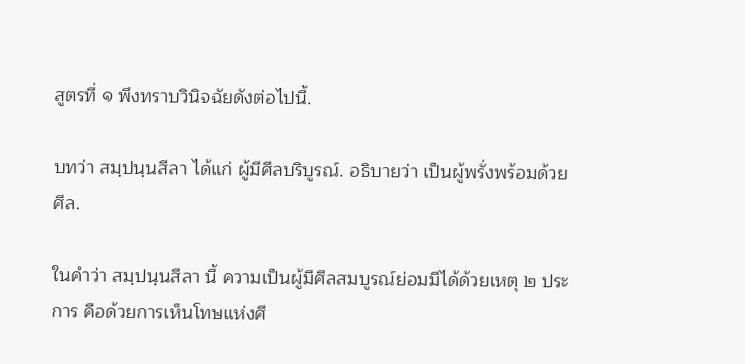สูตรที่ ๑ พึงทราบวินิจฉัยดังต่อไปนี้.

บทว่า สมฺปนฺนสีลา ได้แก่ ผู้มีศีลบริบูรณ์. อธิบายว่า เป็นผู้พรั่งพร้อมด้วยศีล.

ในคำว่า สมฺปนฺนสีลา นี้ ความเป็นผู้มีศีลสมบูรณ์ย่อมมีได้ด้วยเหตุ ๒ ประการ คือด้วยการเห็นโทษแห่งศี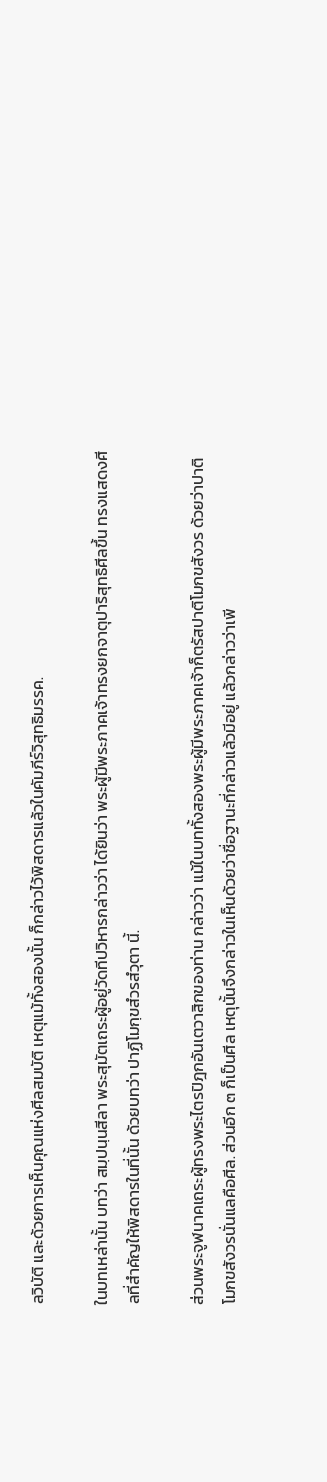ลวิบัติ และด้วยการเห็นคุณแห่งศีลสมบัติ เหตุแม้ทั้งสองนั้น ก็กล่าวไว้พิสดารแล้วในคัมภีร์วิสุทธิมรรค.

ในบทเหล่านั้น บทว่า สมฺปนฺนสีลา พระสุมัตเถระผู้อยู่วัดทีปวิหารกล่าวว่า ได้ยินว่า พระผู้มีพระภาคเจ้าทรงยกจาตุปาริสุทธิศีลขึ้น ทรงแสดงศีลที่สำคัญให้พิสดารในที่นั้น ด้วยบทว่า ปาฏิโมกฺขสํวรสํวุตา นี้.

ส่วนพระจูฬนาคเถระผู้ทรงพระไตรปิฎกอันเตวาสิกของท่าน กล่าวว่า แม้ในบททั้งสองพระผู้มีพระภาคเจ้าก็ตรัสปาติโมกขสังวร ด้วยว่าปาติโมกขสังวรนั่นแลคือศีล. ส่วนอีก ๓ ก็เป็นศีล เหตุนั้นจึงกล่าวในเห็นด้วยว่าชื่อฐานะที่กล่าวแล้วมีอยู่ แล้วกล่าวว่าเพี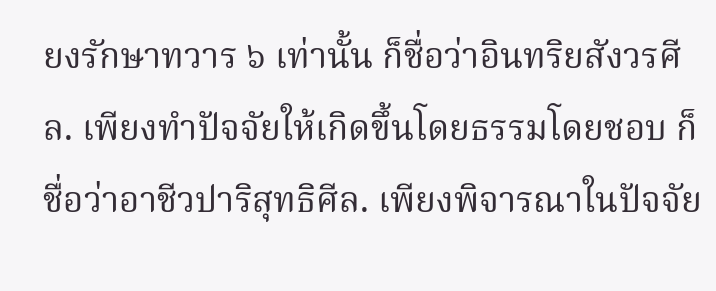ยงรักษาทวาร ๖ เท่านั้น ก็ชื่อว่าอินทริยสังวรศีล. เพียงทำปัจจัยให้เกิดขึ้นโดยธรรมโดยชอบ ก็ชื่อว่าอาชีวปาริสุทธิศีล. เพียงพิจารณาในปัจจัย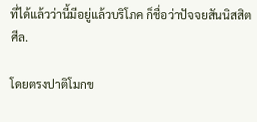ที่ได้แล้วว่านี้มีอยู่แล้วบริโภค ก็ชื่อว่าปัจจยสันนิสสิตศีล.

โดยตรงปาติโมกข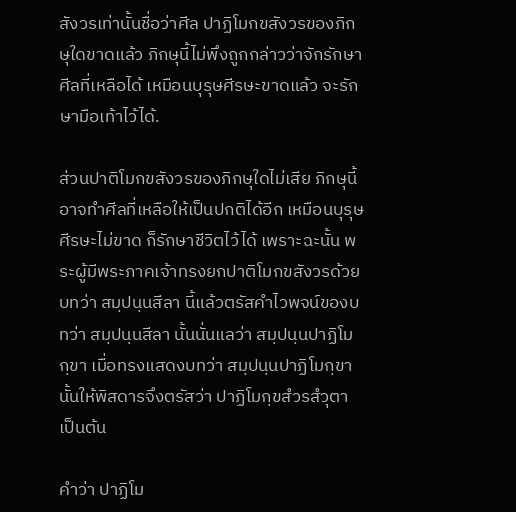สังวรเท่านั้นชื่อว่าศีล ปาฏิโมกขสังวรของภิกษุใดขาดแล้ว ภิกษุนี้ไม่พึงถูกกล่าวว่าจักรักษาศีลที่เหลือได้ เหมือนบุรุษศีรษะขาดแล้ว จะรักษามือเท้าไว้ได้.

ส่วนปาติโมกขสังวรของภิกษุใดไม่เสีย ภิกษุนี้อาจทำศีลที่เหลือให้เป็นปกติได้อีก เหมือนบุรุษศีรษะไม่ขาด ก็รักษาชีวิตไว้ได้ เพราะฉะนั้น พระผู้มีพระภาคเจ้าทรงยกปาติโมกขสังวรด้วยบทว่า สมฺปนฺนสีลา นี้แล้วตรัสคำไวพจน์ของบทว่า สมฺปนฺนสีลา นั้นนั่นแลว่า สมฺปนฺนปาฏิโมกฺขา เมื่อทรงแสดงบทว่า สมฺปนฺนปาฏิโมกฺขา นั้นให้พิสดารจึงตรัสว่า ปาฏิโมกฺขสํวรสํวุตา เป็นต้น

คำว่า ปาฏิโม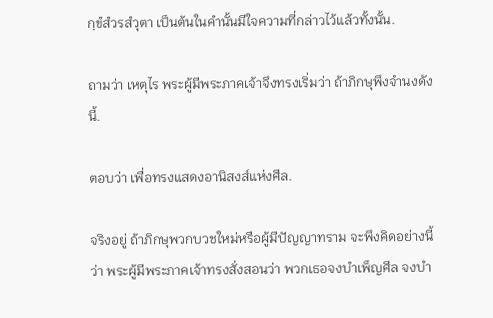กฺขํสํวรสํวุตา เป็นต้นในคำนั้นมีใจความที่กล่าวไว้แล้วทั้งนั้น.

ถามว่า เหตุไร พระผู้มีพระภาคเจ้าจึงทรงเริ่มว่า ถ้าภิกษุพึงจำนงดังนี้.

ตอบว่า เพื่อทรงแสดงอานิสงส์แห่งศีล.

จริงอยู่ ถ้าภิกษุพวกบวชใหม่หรือผู้มีปัญญาทราม จะพึงคิดอย่างนี้ว่า พระผู้มีพระภาคเจ้าทรงสั่งสอนว่า พวกเธอจงบำเพ็ญศีล จงบำ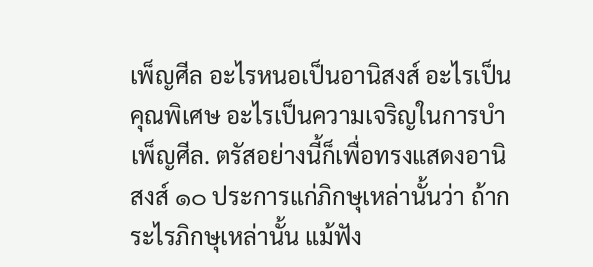เพ็ญศีล อะไรหนอเป็นอานิสงส์ อะไรเป็นคุณพิเศษ อะไรเป็นความเจริญในการบำเพ็ญศีล. ตรัสอย่างนี้ก็เพื่อทรงแสดงอานิสงส์ ๑๐ ประการแก่ภิกษุเหล่านั้นว่า ถ้ากระไรภิกษุเหล่านั้น แม้ฟัง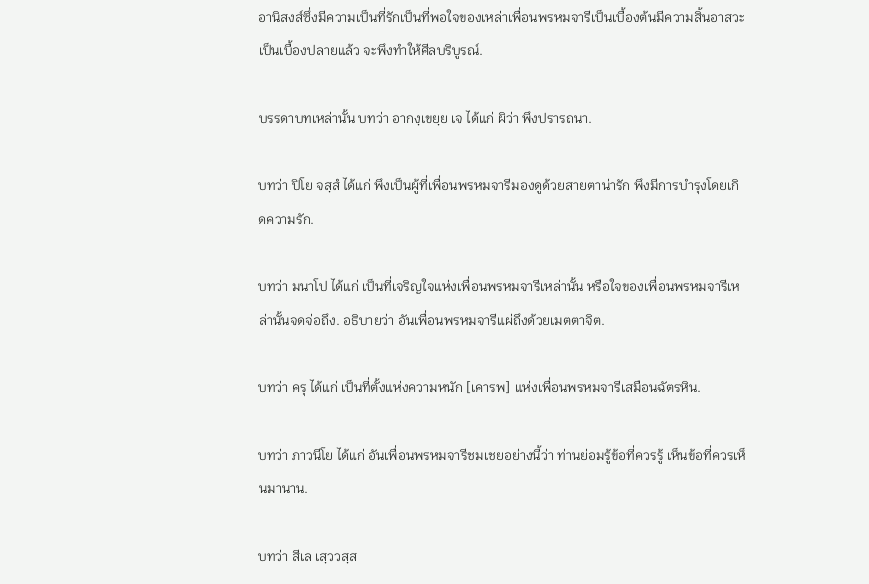อานิสงส์ซึ่งมีความเป็นที่รักเป็นที่พอใจของเหล่าเพื่อนพรหมจารีเป็นเบื้องต้นมีความสิ้นอาสวะเป็นเบื้องปลายแล้ว จะพึงทำให้ศีลบริบูรณ์.

บรรดาบทเหล่านั้น บทว่า อากงฺเขยฺย เจ ได้แก่ ผิว่า พึงปรารถนา.

บทว่า ปิโย จสฺสํ ได้แก่ พึงเป็นผู้ที่เพื่อนพรหมจารีมองดูด้วยสายตาน่ารัก พึงมีการบำรุงโดยเกิดความรัก.

บทว่า มนาโป ได้แก่ เป็นที่เจริญใจแห่งเพื่อนพรหมจารีเหล่านั้น หรือใจของเพื่อนพรหมจารีเหล่านั้นจดจ่อถึง. อธิบายว่า อันเพื่อนพรหมจารีแผ่ถึงด้วยเมตตาจิต.

บทว่า ครุ ได้แก่ เป็นที่ตั้งแห่งความหนัก [เคารพ] แห่งเพื่อนพรหมจารีเสมือนฉัตรหิน.

บทว่า ภาวนีโย ได้แก่ อันเพื่อนพรหมจารีชมเชยอย่างนี้ว่า ท่านย่อมรู้ข้อที่ควรรู้ เห็นข้อที่ควรเห็นมานาน.

บทว่า สีเล เสฺววสฺส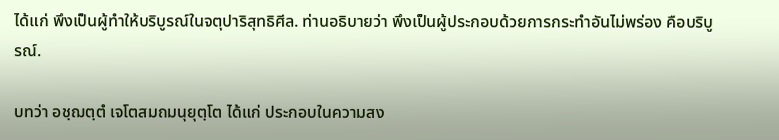ได้แก่ พึงเป็นผู้ทำให้บริบูรณ์ในจตุปาริสุทธิศีล. ท่านอธิบายว่า พึงเป็นผู้ประกอบด้วยการกระทำอันไม่พร่อง คือบริบูรณ์.

บทว่า อชฺฌตฺตํ เจโตสมถมนุยุตฺโต ได้แก่ ประกอบในความสง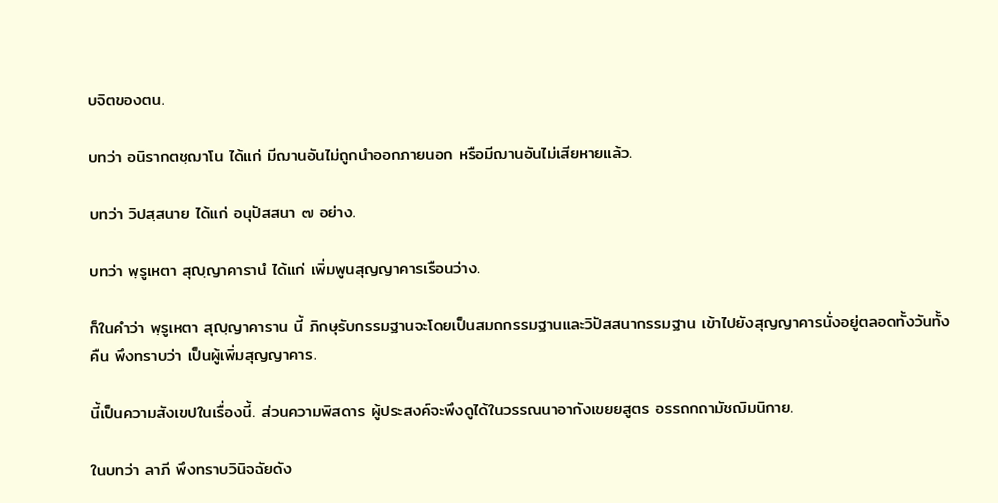บจิตของตน.

บทว่า อนิรากตชฺฌาโน ได้แก่ มีฌานอันไม่ถูกนำออกภายนอก หรือมีฌานอันไม่เสียหายแล้ว.

บทว่า วิปสฺสนาย ได้แก่ อนุปัสสนา ๗ อย่าง.

บทว่า พฺรูเหตา สุญฺญาคารานํ ได้แก่ เพิ่มพูนสุญญาคารเรือนว่าง.

ก็ในคำว่า พฺรูเหตา สุญฺญาคาราน นี้ ภิกษุรับกรรมฐานจะโดยเป็นสมถกรรมฐานและวิปัสสนากรรมฐาน เข้าไปยังสุญญาคารนั่งอยู่ตลอดทั้งวันทั้งคืน พึงทราบว่า เป็นผู้เพิ่มสุญญาคาร.

นี้เป็นความสังเขปในเรื่องนี้. ส่วนความพิสดาร ผู้ประสงค์จะพึงดูได้ในวรรณนาอากังเขยยสูตร อรรถกถามัชฌิมนิกาย.

ในบทว่า ลาภี พึงทราบวินิจฉัยดัง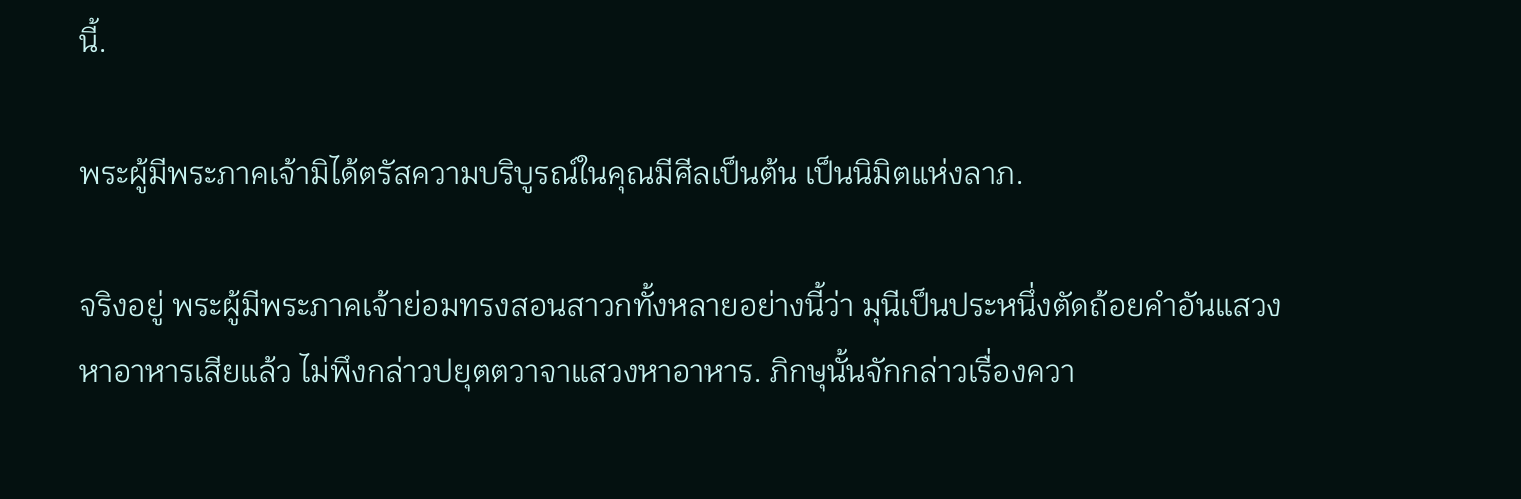นี้.

พระผู้มีพระภาคเจ้ามิได้ตรัสความบริบูรณ์ในคุณมีศีลเป็นต้น เป็นนิมิตแห่งลาภ.

จริงอยู่ พระผู้มีพระภาคเจ้าย่อมทรงสอนสาวกทั้งหลายอย่างนี้ว่า มุนีเป็นประหนึ่งตัดถ้อยคำอันแสวงหาอาหารเสียแล้ว ไม่พึงกล่าวปยุตตวาจาแสวงหาอาหาร. ภิกษุนั้นจักกล่าวเรื่องควา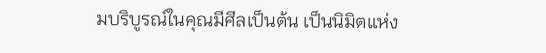มบริบูรณ์ในคุณมีศีลเป็นต้น เป็นนิมิตแห่ง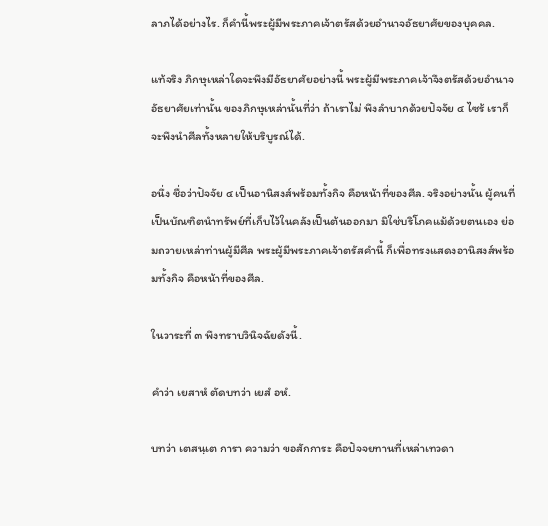ลาภได้อย่างไร. ก็คำนี้พระผู้มีพระภาคเจ้าตรัสด้วยอำนาจอัธยาศัยของบุคคล.

แท้จริง ภิกษุเหล่าใดจะพึงมีอัธยาศัยอย่างนี้ พระผู้มีพระภาคเจ้าจึงตรัสด้วยอำนาจอัธยาศัยเท่านั้น ของภิกษุเหล่านั้นที่ว่า ถ้าเราไม่ พึงลำบากด้วยปัจจัย ๔ ไซร้ เราก็จะพึงนำศีลทั้งหลายให้บริบูรณ์ได้.

อนึ่ง ชื่อว่าปัจจัย ๔ เป็นอานิสงส์พร้อมทั้งกิจ คือหน้าที่ของศีล. จริงอย่างนั้น ผู้คนที่เป็นบัณฑิตนำทรัพย์ที่เก็บไว้ในคลังเป็นต้นออกมา มิใช่บริโภคแม้ด้วยตนเอง ย่อมถวายเหล่าท่านผู้มีศีล พระผู้มีพระภาคเจ้าตรัสคำนี้ ก็เพื่อทรงแสดงอานิสงส์พร้อมทั้งกิจ คือหน้าที่ของศีล.

ในวาระที่ ๓ พึงทราบวินิจฉัยดังนี้.

คำว่า เยสาหํ ตัดบทว่า เยสํ อหํ.

บทว่า เตสนฺเต การา ความว่า ขอสักการะ คือปัจจยทานที่เหล่าเทวดา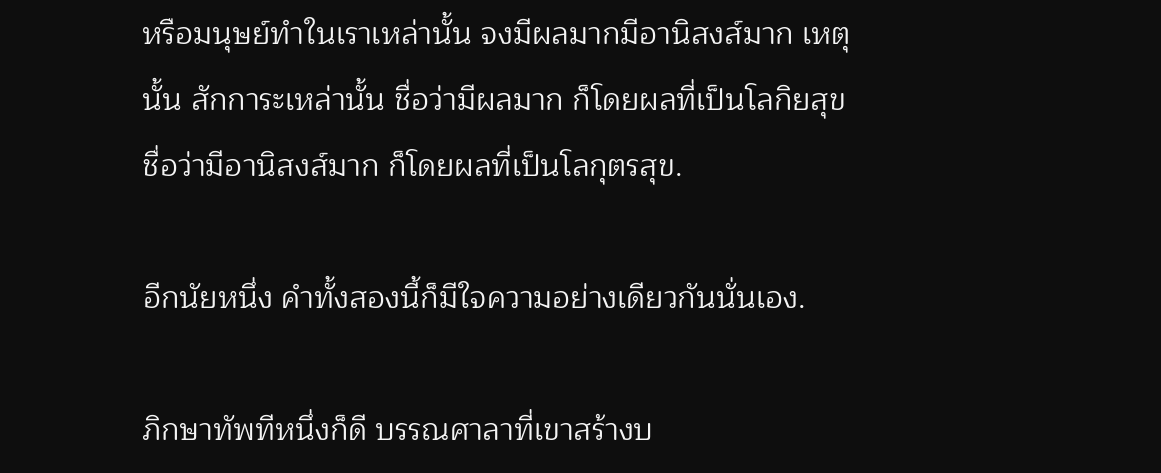หรือมนุษย์ทำในเราเหล่านั้น จงมีผลมากมีอานิสงส์มาก เหตุนั้น สักการะเหล่านั้น ชื่อว่ามีผลมาก ก็โดยผลที่เป็นโลกิยสุข ชื่อว่ามีอานิสงส์มาก ก็โดยผลที่เป็นโลกุตรสุข.

อีกนัยหนึ่ง คำทั้งสองนี้ก็มีใจความอย่างเดียวกันนั่นเอง.

ภิกษาทัพทีหนึ่งก็ดี บรรณศาลาที่เขาสร้างบ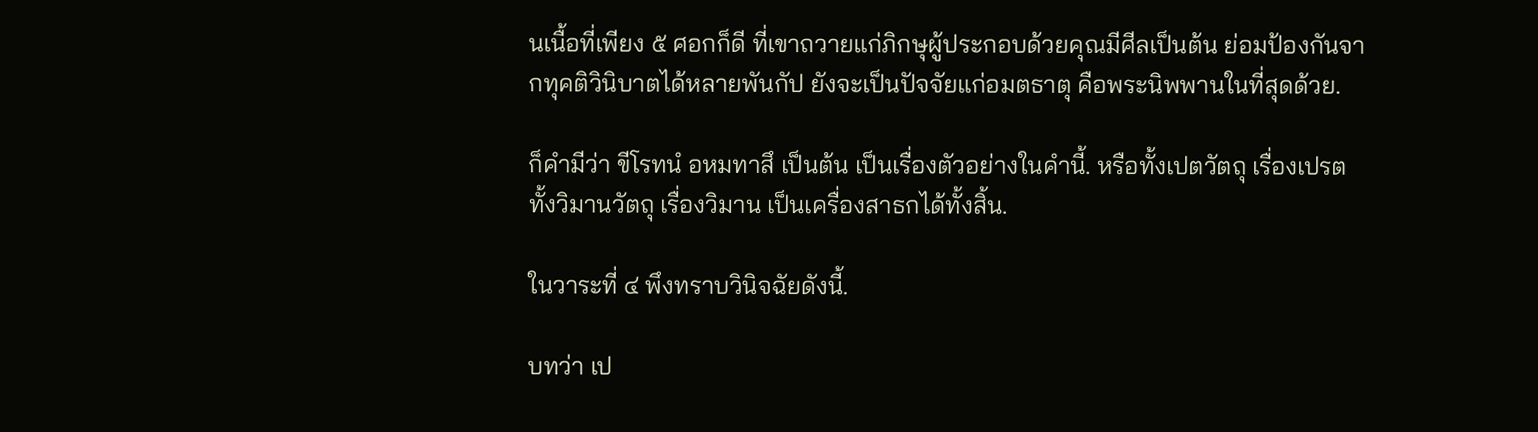นเนื้อที่เพียง ๕ ศอกก็ดี ที่เขาถวายแก่ภิกษุผู้ประกอบด้วยคุณมีศีลเป็นต้น ย่อมป้องกันจากทุคติวินิบาตได้หลายพันกัป ยังจะเป็นปัจจัยแก่อมตธาตุ คือพระนิพพานในที่สุดด้วย.

ก็คำมีว่า ขีโรทนํ อหมทาสึ เป็นต้น เป็นเรื่องตัวอย่างในคำนี้. หรือทั้งเปตวัตถุ เรื่องเปรต ทั้งวิมานวัตถุ เรื่องวิมาน เป็นเครื่องสาธกได้ทั้งสิ้น.

ในวาระที่ ๔ พึงทราบวินิจฉัยดังนี้.

บทว่า เป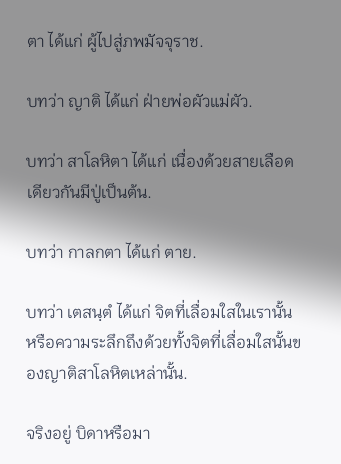ตา ได้แก่ ผู้ไปสู่ภพมัจจุราช.

บทว่า ญาติ ได้แก่ ฝ่ายพ่อผัวแม่ผัว.

บทว่า สาโลหิตา ได้แก่ เนื่องด้วยสายเลือดเดียวกันมีปู่เป็นต้น.

บทว่า กาลกตา ได้แก่ ตาย.

บทว่า เตสนฺตํ ได้แก่ จิตที่เลื่อมใสในเรานั้น หรือความระลึกถึงด้วยทั้งจิตที่เลื่อมใสนั้นของญาติสาโลหิตเหล่านั้น.

จริงอยู่ บิดาหรือมา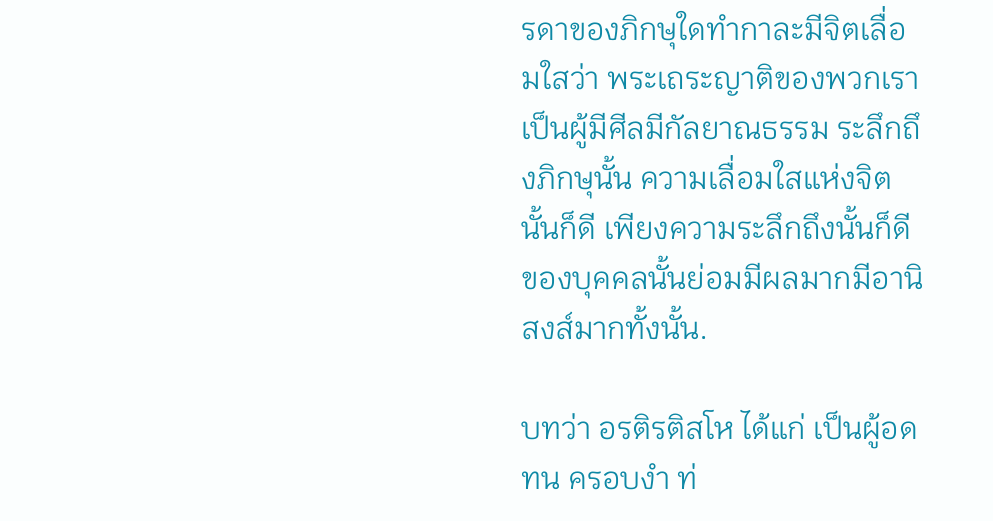รดาของภิกษุใดทำกาละมีจิตเลื่อมใสว่า พระเถระญาติของพวกเรา เป็นผู้มีศีลมีกัลยาณธรรม ระลึกถึงภิกษุนั้น ความเลื่อมใสแห่งจิตนั้นก็ดี เพียงความระลึกถึงนั้นก็ดี ของบุคคลนั้นย่อมมีผลมากมีอานิสงส์มากทั้งนั้น.

บทว่า อรติรติสโห ได้แก่ เป็นผู้อดทน ครอบงำ ท่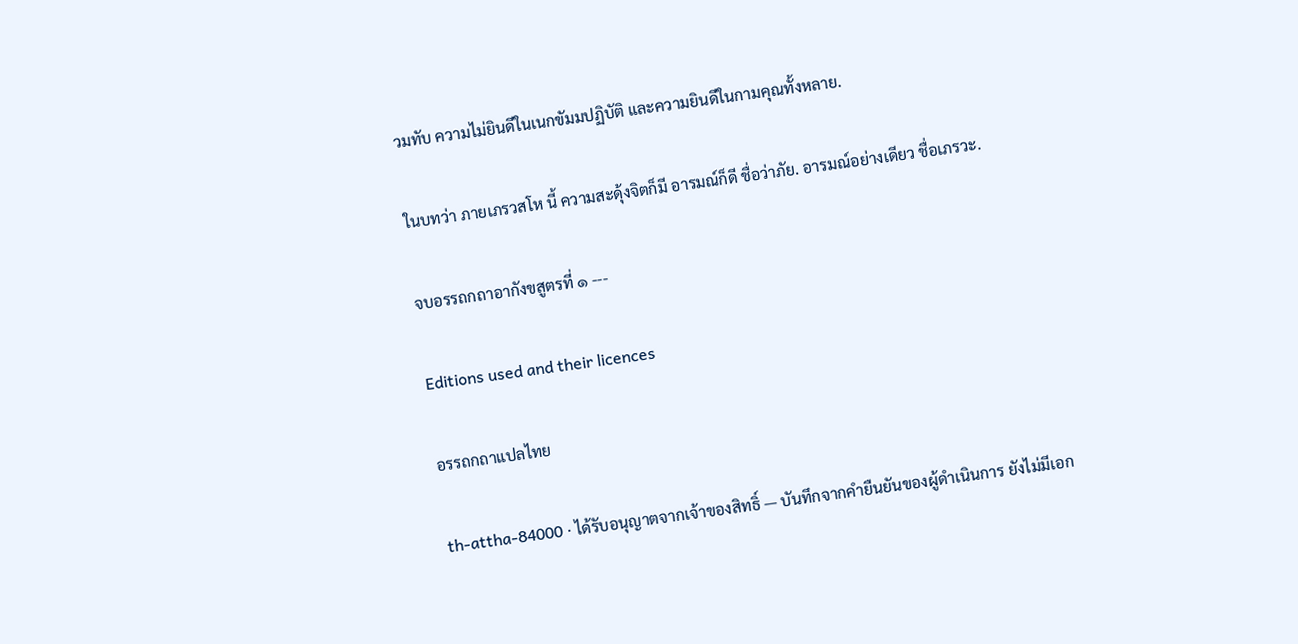วมทับ ความไม่ยินดีในเนกขัมมปฏิบัติ และความยินดีในกามคุณทั้งหลาย.

ในบทว่า ภายเภรวสโห นี้ ความสะดุ้งจิตก็มี อารมณ์ก็ดี ชื่อว่าภัย. อารมณ์อย่างเดียว ชื่อเภรวะ.

จบอรรถกถาอากังขสูตรที่ ๑ ---

Editions used and their licences

อรรถกถาแปลไทย

th-attha-84000 · ได้รับอนุญาตจากเจ้าของสิทธิ์ — บันทึกจากคำยืนยันของผู้ดำเนินการ ยังไม่มีเอก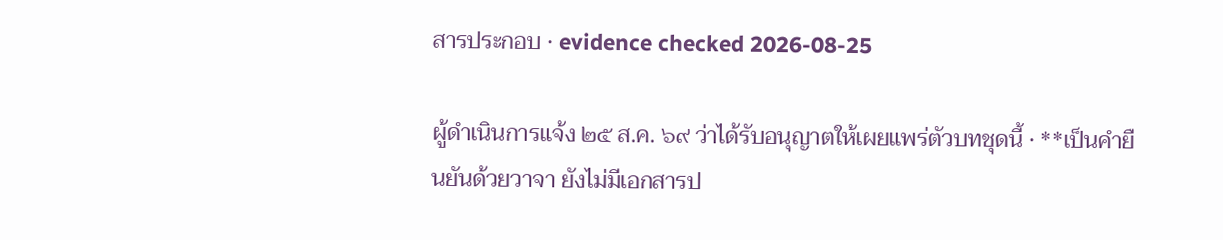สารประกอบ · evidence checked 2026-08-25

ผู้ดำเนินการแจ้ง ๒๕ ส.ค. ๖๙ ว่าได้รับอนุญาตให้เผยแพร่ตัวบทชุดนี้ · **เป็นคำยืนยันด้วยวาจา ยังไม่มีเอกสารป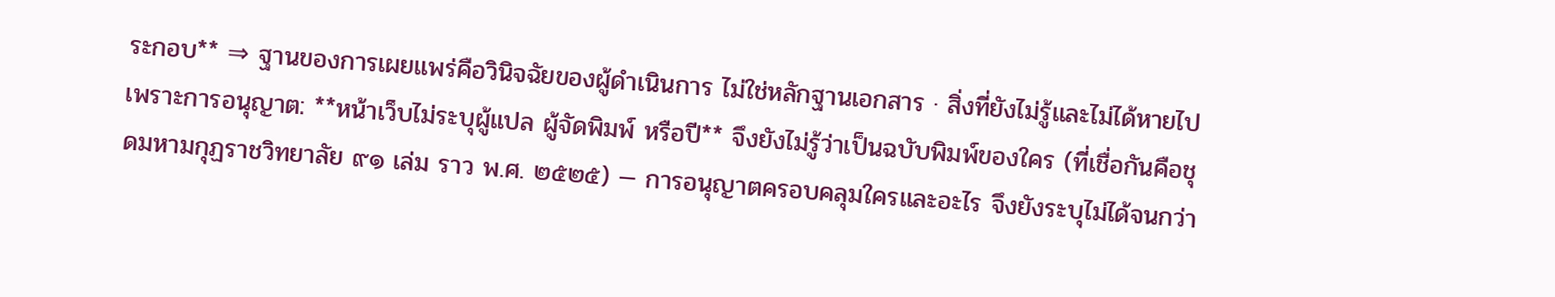ระกอบ** ⇒ ฐานของการเผยแพร่คือวินิจฉัยของผู้ดำเนินการ ไม่ใช่หลักฐานเอกสาร · สิ่งที่ยังไม่รู้และไม่ได้หายไปเพราะการอนุญาต: **หน้าเว็บไม่ระบุผู้แปล ผู้จัดพิมพ์ หรือปี** จึงยังไม่รู้ว่าเป็นฉบับพิมพ์ของใคร (ที่เชื่อกันคือชุดมหามกุฏราชวิทยาลัย ๙๑ เล่ม ราว พ.ศ. ๒๕๒๕) — การอนุญาตครอบคลุมใครและอะไร จึงยังระบุไม่ได้จนกว่า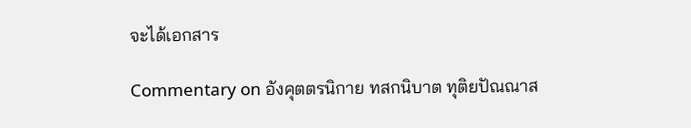จะได้เอกสาร

Commentary on อังคุตตรนิกาย ทสกนิบาต ทุติยปัณณาส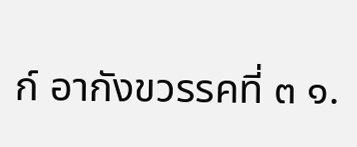ก์ อากังขวรรคที่ ๓ ๑.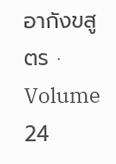อากังขสูตร · Volume 24